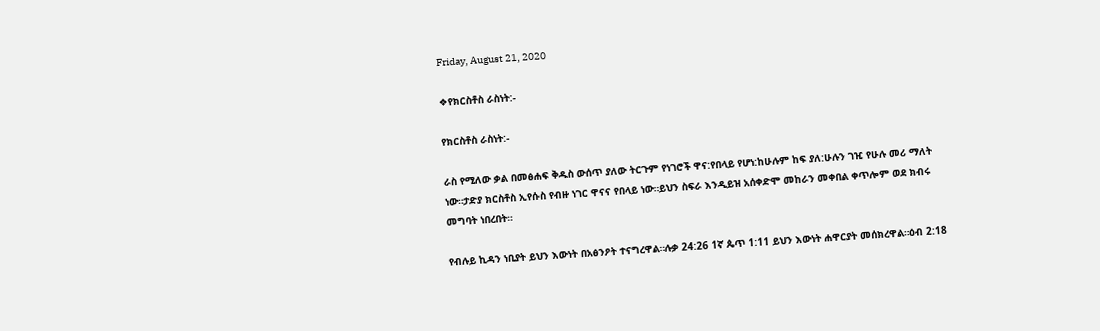Friday, August 21, 2020

❖የክርስቶስ ራስነት:-

የክርስቶስ ራስነት:-

ራስ የሚለው ቃል በመፅሐፍ ቅዱስ ውሰጥ ያለው ትርጉም የነገሮች ዋና:የበላይ የሆነ:ከሁሉም ከፍ ያለ:ሁሉን ገዢ የሁሉ መሪ ማለት ነው።ታድያ ክርስቶስ ኢየሱስ የብዙ ነገር ዋናና የበላይ ነው።ይህን ስፍራ እንዲይዝ አሰቀድሞ መከራን መቀበል ቀጥሎም ወደ ክብሩ መግባት ነበረበት።

የብሉይ ኪዳን ነቢያት ይህን እውነት በአፅንዖት ተናግረዋል።ሉቃ 24:26 1ኛ ጴጥ 1:11 ይህን እውነት ሐዋርያት መሰክረዋል።ዕብ 2:18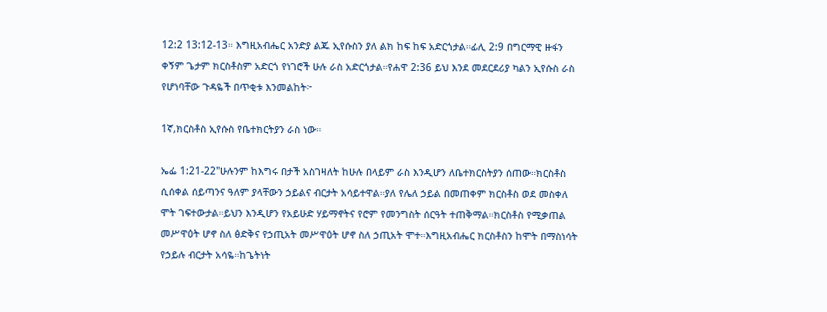12:2 13:12-13። እግዚአብሔር አንድያ ልጁ ኢየሱስን ያለ ልክ ከፍ ከፍ አድርጎታል።ፊሊ 2:9 በግርማዊ ዙፋን ቀኝም ጌታም ክርስቶስም አድርጎ የነገሮች ሁሉ ራስ አድርጎታል።የሐዋ 2:36 ይህ እንደ መደርደሪያ ካልን ኢየሱስ ራስ የሆነባቸው ጉዳዬች በጥቂቱ እንመልከት፦

1ኛ,ክርስቶስ ኢየሱስ የቤተክርትያን ራስ ነው።

ኤፌ 1:21-22"ሁሉንም ከእግሩ በታች አስገዛለት ከሁሉ በላይም ራስ እንዲሆን ለቤተክርስትያን ሰጠው።ክርስቶስ ሲሰቀል ሰይጣንና ዓለም ያላቸውን ኃይልና ብርታት አሳይተዋል።ያለ የሌለ ኃይል በመጠቀም ክርስቶስ ወደ መስቀለ ሞት ገፍተውታል።ይህን እንዲሆን የአይሁድ ሃይማኖትና የሮም የመንግስት ሰርዓት ተጠቅማል።ክርስቶስ የሚቃጠል መሥዋዕት ሆኖ ስለ ፅድቅና የኃጢአት መሥዋዕት ሆኖ ስለ ኃጢአት ሞተ።እግዚአብሔር ክርስቶስን ከሞት በማስነሳት የኃይሉ ብርታት አሳዬ።ከጌትነት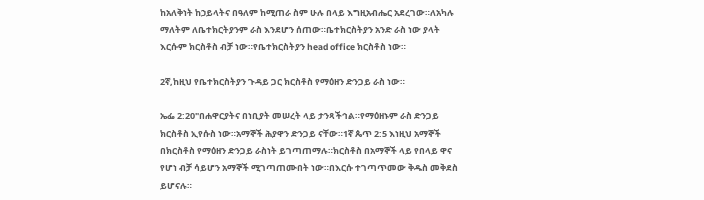ከአለቅነት ከኃይላትና በዓለም ከሚጠራ ስም ሁሉ በላይ እግዚአብሔር አደረገው።ለአካሉ ማለትም ለቤተክርትያንም ራስ እንደሆን ሰጠው።ቤተክርስትያን አንድ ራስ ነው ያላት እርሱም ክርስቶስ ብቻ ነው።የቤተክርስትያን head office ክርስቶስ ነው።

2ኛ,ከዚህ የቤተክርስትያን ጉዳይ ጋር ክርስቶስ የማዕዘን ድንጋይ ራስ ነው።

ኤፌ 2:20"በሐዋርያትና በነቢያት መሠረት ላይ ታንጻችኅል።የማዕዘኑም ራስ ድንጋይ ክርስቶስ ኢየሱስ ነው።አማኞች ሕያዋን ድንጋይ ናቸው።1ኛ ጴጥ 2:5 እነዚህ አማኞች በክርስቶስ የማዕዘን ድንጋይ ራስነት ይገጣጠማሉ።ክርስቶስ በአማኞች ላይ የበላይ ዋና የሆነ ብቻ ሳይሆን አማኞች ሚገጣጠሙበት ነው።በእርሱ ተገጣጥመው ቅዱስ መቅደስ ይሆናሉ።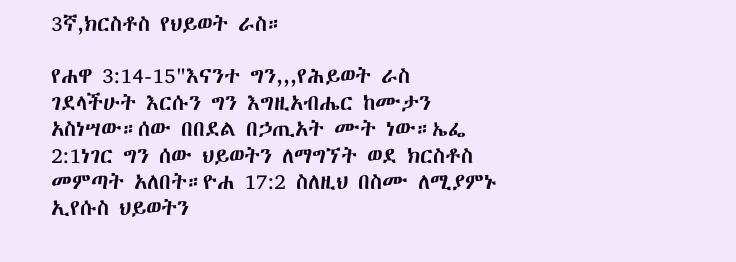3ኛ,ክርስቶስ የህይወት ራስ።

የሐዋ 3:14-15"እናንተ ግን,,,የሕይወት ራስ ገደላችሁት እርሱን ግን እግዚአብሔር ከሙታን አስነሣው።ሰው በበደል በኃጢአት ሙት ነው።ኤፌ 2:1ነገር ግን ሰው ህይወትን ለማግኘት ወደ ክርስቶስ መምጣት አለበት።ዮሐ 17:2 ስለዚህ በስሙ ለሚያምኑ ኢየሱስ ህይወትን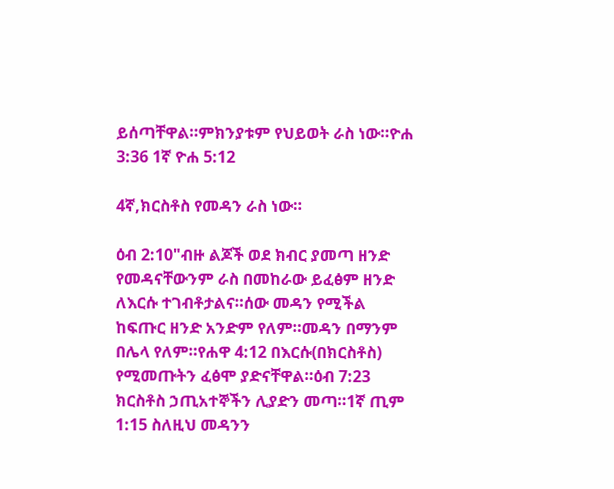ይሰጣቸዋል።ምክንያቱም የህይወት ራስ ነው።ዮሐ 3:36 1ኛ ዮሐ 5:12

4ኛ,ክርስቶስ የመዳን ራስ ነው።

ዕብ 2:10"ብዙ ልጆች ወደ ክብር ያመጣ ዘንድ የመዳናቸውንም ራስ በመከራው ይፈፅም ዘንድ ለእርሱ ተገብቶታልና።ሰው መዳን የሚችል ከፍጡር ዘንድ አንድም የለም።መዳን በማንም በሌላ የለም።የሐዋ 4:12 በእርሱ(በክርስቶስ) የሚመጡትን ፈፅሞ ያድናቸዋል።ዕብ 7:23 ክርስቶስ ኃጢአተኞችን ሊያድን መጣ።1ኛ ጢም 1:15 ስለዚህ መዳንን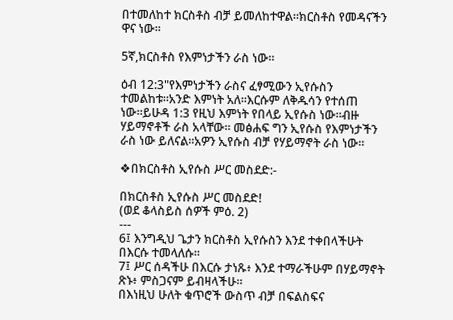በተመለከተ ክርስቶስ ብቻ ይመለከተዋል።ክርስቶስ የመዳናችን ዋና ነው።

5ኛ,ክርስቶስ የእምነታችን ራስ ነው።

ዕብ 12:3"የእምነታችን ራስና ፈፃሚውን ኢየሱስን ተመልከቱ።አንድ እምነት አለ።እርሱም ለቅዱሳን የተሰጠ ነው።ይሁዳ 1:3 የዚህ እምነት የበላይ ኢየሱስ ነው።ብዙ ሃይማኖቶች ራስ አላቸው። መፅሐፍ ግን ኢየሱስ የእምነታችን ራስ ነው ይለናል።አዎን ኢየሱስ ብቻ የሃይማኖት ራስ ነው።

❖በክርስቶስ ኢየሱስ ሥር መስደድ:-

በክርስቶስ ኢየሱስ ሥር መስደድ!
(ወደ ቆላስይስ ሰዎች ምዕ. 2)
---
6፤ እንግዲህ ጌታን ክርስቶስ ኢየሱስን እንደ ተቀበላችሁት በእርሱ ተመላለሱ።
7፤ ሥር ሰዳችሁ በእርሱ ታነጹ፥ እንደ ተማራችሁም በሃይማኖት ጽኑ፥ ምስጋናም ይብዛላችሁ።
በእነዚህ ሁለት ቁጥሮች ውስጥ ብቻ በፍልስፍና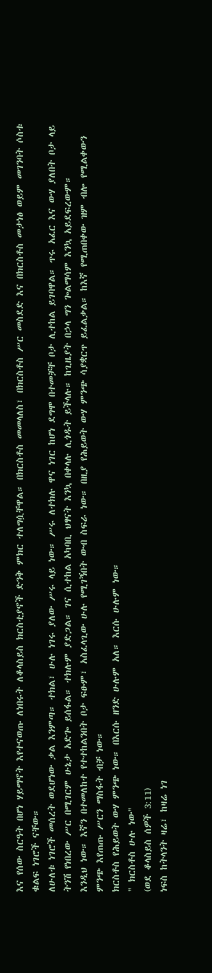እና የሰው ስርዓት በሆነ ሃይማኖት እየተናወጡ ለነበሩት ለቆላስይስ ክርስቲያኖች ድንቅ ምክር ተለግሷቸዋል። በክርስቶስ መመላለስ፣ በክርስቶስ ሥር መስደድ እና በክርስቶስ መታነፅ ወይም መገንባት ሶስቱ ቁልፍ ነገሮች ናቸው።
ለሁለቱ ነገሮች መሰረት ወደሆነው ቃል እንምጣ። ተክል፣ ሁሉ ነገሩ ያለው ሥሩ ላይ ነው። ሥሩ ለተክሉ ዋና ነገር ከሆነ ደግሞ በተመቻቸ ቦታ ሊተከል ይገባዋል። ጥሩ አፈር እና ውሃ ያለበት ቦታ ላይ ትንሽ የነበረው ሥር በሚገርም ሁኔታ አድጐ ይሰፋል። ተክሉም ያድጋል። ገና ሲተከል አካባቢ ህፃናት እንኳ በቀላሉ ሊጎዱት ይችላሉ። ከጊዜያት በኃላ ግን ጐልማሳም እንኳ አይደፍረውም።
እንዲህ ነው። እኛን በተመለከተ የተተከልንበት ቦታ ፍፁም፣ አስፈላጊው ሁሉ የሚገኝበት ውብ ስፍራ ነው። በዚያ የሕይወት ውሃ ምንጭ ሳያቋርጥ ይፈልቃል። ከእኛ የሚጠበቀው ዝም ብሎ የሚልቀውን ምንጭ እየጠጡ ሥርን ማስፋት ብቻ ነው።
ክርስቶስ የሕይወት ውሃ ምንጭ ነው። በእርሱ ዘንድ ሁሉም አለ። እርሱ ሁሉም ነው።
" ክርስቶስ ሁሉ ነው"
(ወደ ቆላስይስ ሰዎች 3:11)
ነፍስ ከትላንት ዛሬ፣ ከዛሬ ነገ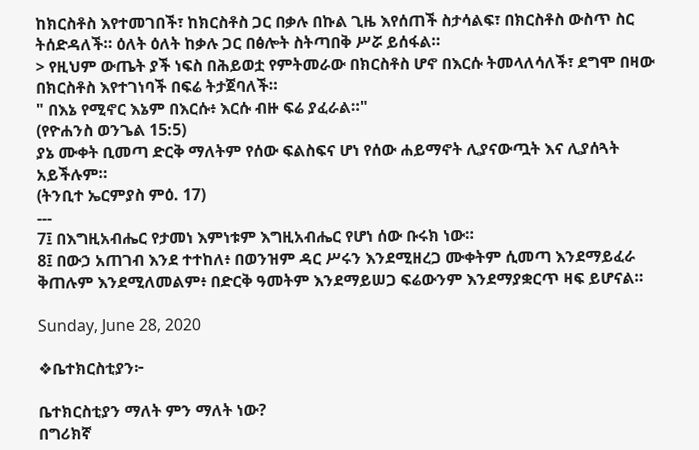ከክርስቶስ እየተመገበች፣ ከክርስቶስ ጋር በቃሉ በኩል ጊዜ እየሰጠች ስታሳልፍ፣ በክርስቶስ ውስጥ ስር ትሰድዳለች። ዕለት ዕለት ከቃሉ ጋር በፅሎት ስትጣበቅ ሥሯ ይሰፋል።
> የዚህም ውጤት ያች ነፍስ በሕይወቷ የምትመራው በክርስቶስ ሆኖ በእርሱ ትመላለሳለች፣ ደግሞ በዛው በክርስቶስ እየተገነባች በፍሬ ትታጀባለች።
" በእኔ የሚኖር እኔም በእርሱ፥ እርሱ ብዙ ፍሬ ያፈራል።"
(የዮሐንስ ወንጌል 15:5)
ያኔ ሙቀት ቢመጣ ድርቅ ማለትም የሰው ፍልስፍና ሆነ የሰው ሐይማኖት ሊያናውጧት እና ሊያሰጓት አይችሉም።
(ትንቢተ ኤርምያስ ምዕ. 17)
---
7፤ በእግዚአብሔር የታመነ እምነቱም እግዚአብሔር የሆነ ሰው ቡሩክ ነው።
8፤ በውኃ አጠገብ እንደ ተተከለ፥ በወንዝም ዳር ሥሩን እንደሚዘረጋ ሙቀትም ሲመጣ እንደማይፈራ ቅጠሉም እንደሚለመልም፥ በድርቅ ዓመትም እንደማይሠጋ ፍሬውንም እንደማያቋርጥ ዛፍ ይሆናል።

Sunday, June 28, 2020

❖ቤተክርስቲያን፦

ቤተክርስቲያን ማለት ምን ማለት ነው?
በግሪክኛ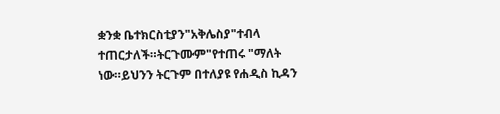ቋንቋ ቤተክርስቲያን"አቅሌስያ"ተብላ ተጠርታለች።ትርጉሙም"የተጠሩ "ማለት ነው።ይህንን ትርጉም በተለያዩ የሐዲስ ኪዳን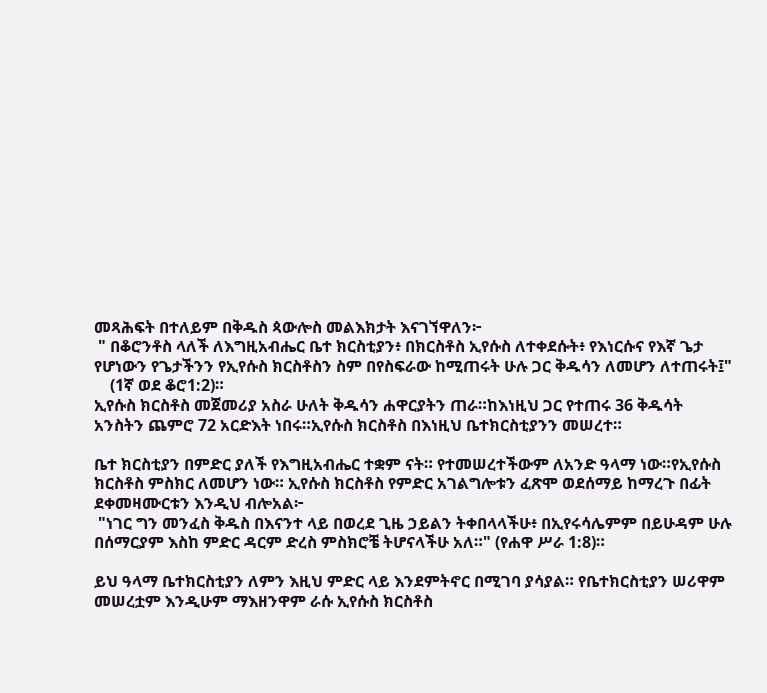መጻሕፍት በተለይም በቅዱስ ጳውሎስ መልእክታት እናገኘዋለን፦
 " በቆሮንቶስ ላለች ለእግዚአብሔር ቤተ ክርስቲያን፥ በክርስቶስ ኢየሱስ ለተቀደሱት፥ የእነርሱና የእኛ ጌታ የሆነውን የጌታችንን የኢየሱስ ክርስቶስን ስም በየስፍራው ከሚጠሩት ሁሉ ጋር ቅዱሳን ለመሆን ለተጠሩት፤"
    (1ኛ ወደ ቆሮ1:2)።
ኢየሱስ ክርስቶስ መጀመሪያ አስራ ሁለት ቅዱሳን ሐዋርያትን ጠራ።ከእነዚህ ጋር የተጠሩ 36 ቅዱሳት አንስትን ጨምሮ 72 አርድእት ነበሩ።ኢየሱስ ክርስቶስ በእነዚህ ቤተክርስቲያንን መሠረተ።

ቤተ ክርስቲያን በምድር ያለች የእግዚአብሔር ተቋም ናት። የተመሠረተችውም ለአንድ ዓላማ ነው።የኢየሱስ ክርስቶስ ምስክር ለመሆን ነው። ኢየሱስ ክርስቶስ የምድር አገልግሎቱን ፈጽሞ ወደሰማይ ከማረጉ በፊት ደቀመዛሙርቱን እንዲህ ብሎአል፦
 "ነገር ግን መንፈስ ቅዱስ በእናንተ ላይ በወረደ ጊዜ ኃይልን ትቀበላላችሁ፥ በኢየሩሳሌምም በይሁዳም ሁሉ በሰማርያም እስከ ምድር ዳርም ድረስ ምስክሮቼ ትሆናላችሁ አለ።" (የሐዋ ሥራ 1:8)።

ይህ ዓላማ ቤተክርስቲያን ለምን እዚህ ምድር ላይ እንደምትኖር በሚገባ ያሳያል። የቤተክርስቲያን ሠሪዋም መሠረቷም እንዲሁም ማእዘንዋም ራሱ ኢየሱስ ክርስቶስ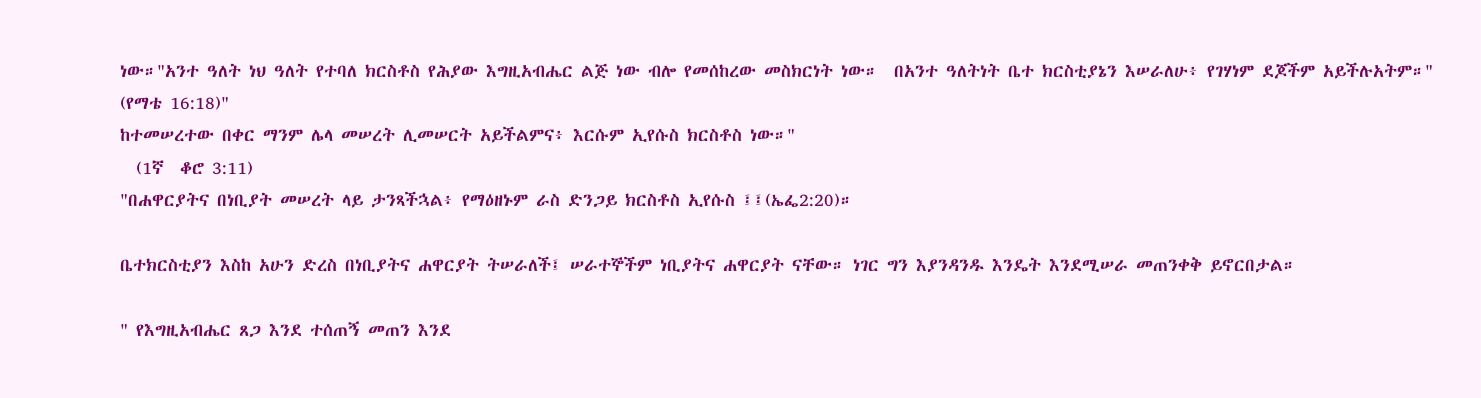ነው።"አንተ ዓለት ነህ ዓለት የተባለ ክርስቶስ የሕያው እግዚአብሔር ልጅ ነው ብሎ የመሰከረው መስክርነት ነው።  በአንተ ዓለትነት ቤተ ክርስቲያኔን እሠራለሁ፥ የገሃነም ደጆችም አይችሉአትም።" (የማቴ 16:18)"
ከተመሠረተው በቀር ማንም ሌላ መሠረት ሊመሠርት አይችልምና፥ እርሱም ኢየሱስ ክርስቶስ ነው።"
  (1ኛ  ቆሮ 3:11)
"በሐዋርያትና በነቢያት መሠረት ላይ ታንጻችኋል፥ የማዕዘኑም ራስ ድንጋይ ክርስቶስ ኢየሱስ ፤፤(ኤፌ2:20)።

ቤተክርስቲያን እስከ አሁን ድረስ በነቢያትና ሐዋርያት ትሠራለች፤ ሠራተኞችም ነቢያትና ሐዋርያት ናቸው። ነገር ግን እያንዳንዱ እንዴት እንደሚሠራ መጠንቀቅ ይኖርበታል።

" የእግዚአብሔር ጸጋ እንደ ተሰጠኝ መጠን እንደ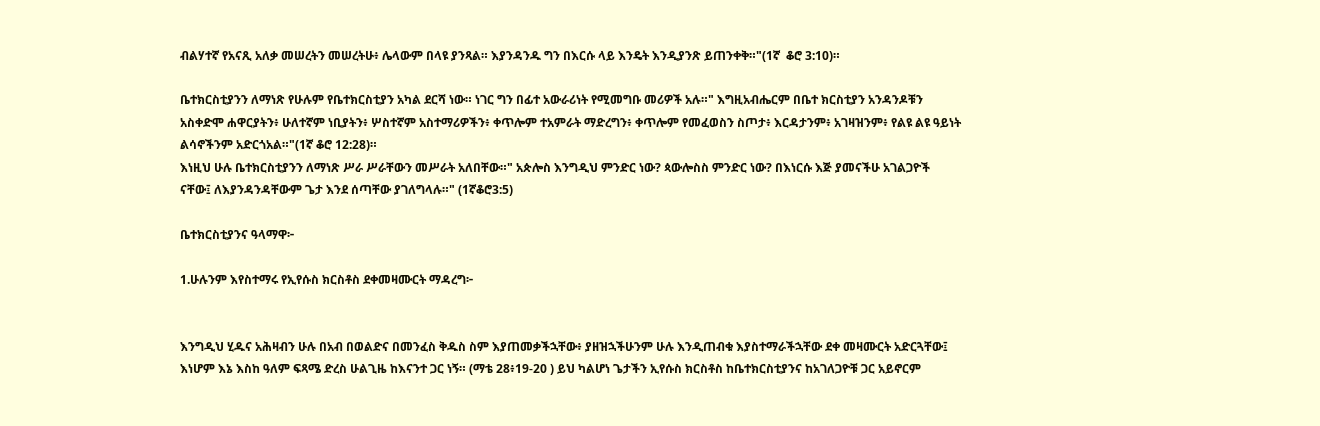ብልሃተኛ የአናጺ አለቃ መሠረትን መሠረትሁ፥ ሌላውም በላዩ ያንጻል። እያንዳንዱ ግን በእርሱ ላይ እንዴት እንዲያንጽ ይጠንቀቅ።"(1ኛ  ቆሮ 3:10)።

ቤተክርስቲያንን ለማነጽ የሁሉም የቤተክርስቲያን አካል ደርሻ ነው። ነገር ግን በፊተ አውራሪነት የሚመግቡ መሪዎች አሉ።" እግዚአብሔርም በቤተ ክርስቲያን አንዳንዶቹን አስቀድሞ ሐዋርያትን፥ ሁለተኛም ነቢያትን፥ ሦስተኛም አስተማሪዎችን፥ ቀጥሎም ተአምራት ማድረግን፥ ቀጥሎም የመፈወስን ስጦታ፥ እርዳታንም፥ አገዛዝንም፥ የልዩ ልዩ ዓይነት ልሳኖችንም አድርጎአል።"(1ኛ ቆሮ 12:28)።
እነዚህ ሁሉ ቤተክርስቲያንን ለማነጽ ሥራ ሥራቸውን መሥራት አለበቸው።" አጵሎስ እንግዲህ ምንድር ነው? ጳውሎስስ ምንድር ነው? በእነርሱ እጅ ያመናችሁ አገልጋዮች ናቸው፤ ለእያንዳንዳቸውም ጌታ እንደ ሰጣቸው ያገለግላሉ።" (1ኛቆሮ3:5)

ቤተክርስቲያንና ዓላማዋ፦

1.ሁሉንም እየስተማሩ የኢየሱስ ክርስቶስ ደቀመዛሙርት ማዳረግ፦


እንግዲህ ሂዱና አሕዛብን ሁሉ በአብ በወልድና በመንፈስ ቅዱስ ስም እያጠመቃችኋቸው፥ ያዘዝኋችሁንም ሁሉ እንዲጠብቁ እያስተማራችኋቸው ደቀ መዛሙርት አድርጓቸው፤ እነሆም እኔ እስከ ዓለም ፍጻሜ ድረስ ሁልጊዜ ከእናንተ ጋር ነኝ። (ማቴ 28፥19-20 ) ይህ ካልሆነ ጌታችን ኢየሱስ ክርስቶስ ከቤተክርስቲያንና ከአገለጋዮቹ ጋር አይኖርም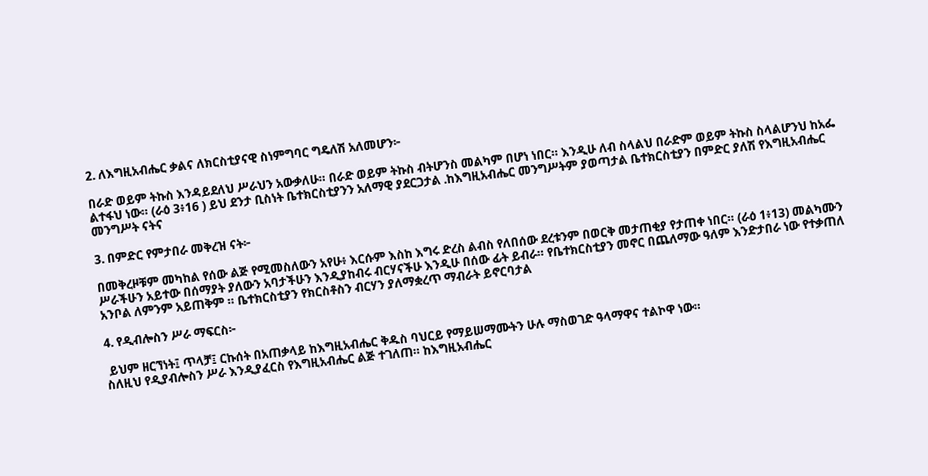2. ለእግዚአብሔር ቃልና ለክርስቲያናዊ ስነምግባር ግዴለሽ አለመሆን፦

በራድ ወይም ትኩስ እንዳይደለህ ሥራህን አውቃለሁ። በራድ ወይም ትኩስ ብትሆንስ መልካም በሆነ ነበር። እንዲሁ ለብ ስላልህ በራድም ወይም ትኩስ ስላልሆንህ ከአፌ ልተፋህ ነው። (ራዕ 3፥16 ) ይህ ደንታ ቢስነት ቤተክርስቲያንን አለማዊ ያደርጋታል .ከእግዚአብሔር መንግሥትም ያወጣታል ቤተክርስቲያን በምድር ያለሽ የእግዚአብሔር መንግሥት ናትና

3. በምድር የምታበራ መቅረዝ ናት፦

በመቅረዞቹም መካከል የሰው ልጅ የሚመስለውን አየሁ፥ እርሱም እስከ እግሩ ድረስ ልብስ የለበሰው ደረቱንም በወርቅ መታጠቂያ የታጠቀ ነበር። (ራዕ 1፥13) መልካሙን ሥራችሁን አይተው በሰማያት ያለውን አባታችሁን እንዲያከብሩ ብርሃናችሁ እንዲሁ በሰው ፊት ይብራ። የቤተክርስቲያን መኖር በጨለማው ዓለም እንድታበራ ነው የተቃጠለ አንቦል ለምንም አይጠቅም ። ቤተክርስቲያን የክርስቶስን ብርሃን ያለማቋረጥ ማብራት ይኖርባታል

4. የዲብሎስን ሥራ ማፍርስ፦

 ይህም ዘርኘነት፤ ጥላቻ፤ ርኩሰት በአጠቃላይ ከእግዚአብሔር ቅዱስ ባህርይ የማይሠማሙትን ሁሉ ማስወገድ ዓላማዋና ተልኮዋ ነው።
ስለዚህ የዲያብሎስን ሥራ እንዲያፈርስ የእግዚአብሔር ልጅ ተገለጠ። ከእግዚአብሔር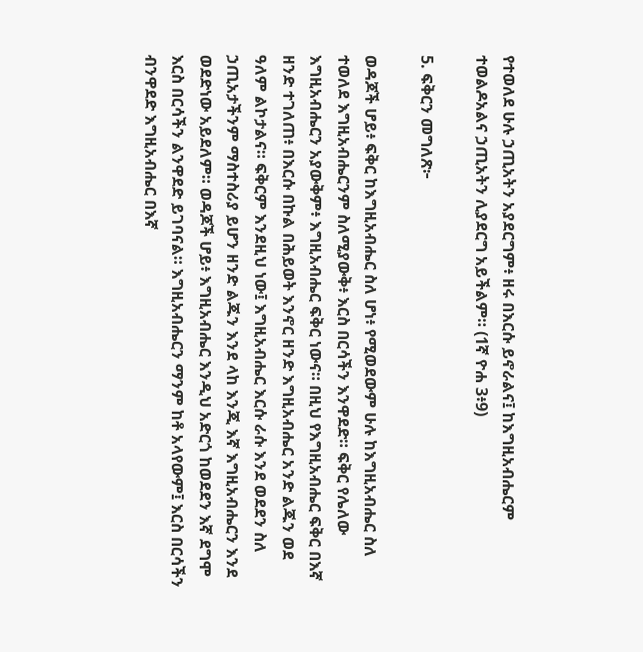የተወለደ ሁሉ ኃጢአትን አያደርግም፥ ዘሩ በእርሱ ይኖራልና፤ ከእግዚአብሔርም ተወልዶአልና ኃጢአትን ሊያደርግ አይችልም። (1ኛ ዮሐ 3፥9)

5. ፍቅርን መግለጽ፦

ወዳጆች ሆይ፥ ፍቅር ከእግዚአብሔር ስለ ሆነ፥ የሚወደውም ሁሉ ከእግዚአብሔር ስለ ተወለደ እግዚአብሔርንም ስለሚያውቅ፥ እርስ በርሳችን እንዋደድ። ፍቅር የሌለው እግዚአብሔርን አያውቅም፥ እግዚአብሔር ፍቅር ነውና። በዚህ የእግዚአብሔር ፍቅር በእኛ ዘንድ ተገለጠ፥ በእርሱ በኩል በሕይወት እንኖር ዘንድ እግዚአብሔር አንድ ልጁን ወደ ዓለም ልኮታልና። ፍቅርም እንደዚህ ነው፤ እግዚአብሔር እርሱ ራሱ እንደ ወደደን ስለ ኃጢአታችንም ማስተስሪያ ይሆን ዘንድ ልጁን እንደ ላከ እንጂ እኛ እግዚአብሔርን እንደ ወደድነው አይደለም። ወዳጆች ሆይ፥ እግዚአብሔር እንዲህ አድርጎ ከወደደን እኛ ደግሞ እርስ በርሳችን ልንዋደድ ይገባናል። እግዚአብሔርን ማንም ከቶ አላየውም፤ እርስ በርሳችን ብንዋደድ እግዚአብሔር በእኛ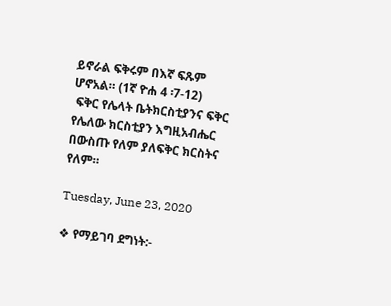ይኖራል ፍቅሩም በእኛ ፍጹም ሆኖአል። (1ኛ ዮሐ 4 ፡7-12)
 ፍቅር የሌላት ቤትክርስቲያንና ፍቅር የሌለው ክርስቲያን እግዚአብሔር በውስጡ የለም ያለፍቅር ክርስትና የለም።

Tuesday, June 23, 2020

❖ የማይገባ ደግነት:-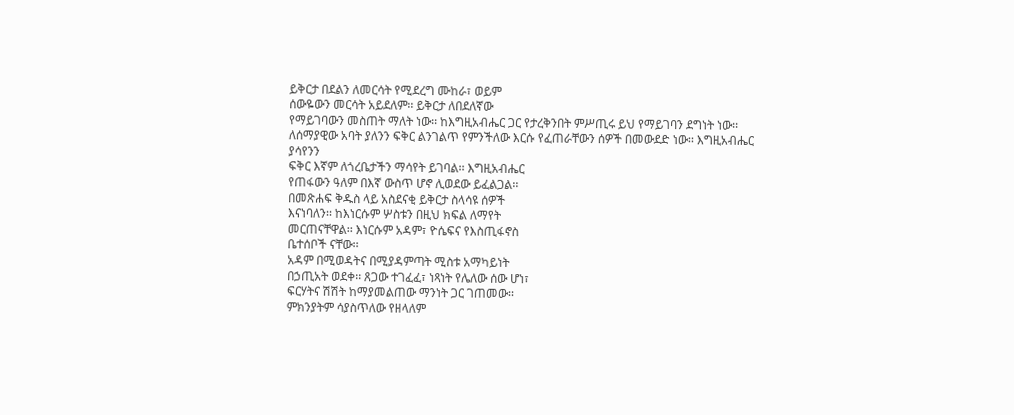ይቅርታ በደልን ለመርሳት የሚደረግ ሙከራ፣ ወይም
ሰውዬውን መርሳት አይደለም፡፡ ይቅርታ ለበደለኛው
የማይገባውን መስጠት ማለት ነው፡፡ ከእግዚአብሔር ጋር የታረቅንበት ምሥጢሩ ይህ የማይገባን ደግነት ነው፡፡
ለሰማያዊው አባት ያለንን ፍቅር ልንገልጥ የምንችለው እርሱ የፈጠራቸውን ሰዎች በመውደድ ነው፡፡ እግዚአብሔር ያሳየንን
ፍቅር እኛም ለጎረቤታችን ማሳየት ይገባል፡፡ እግዚአብሔር
የጠፋውን ዓለም በእኛ ውስጥ ሆኖ ሊወደው ይፈልጋል፡፡
በመጽሐፍ ቅዱስ ላይ አስደናቂ ይቅርታ ስላሳዩ ሰዎች
እናነባለን፡፡ ከእነርሱም ሦስቱን በዚህ ክፍል ለማየት
መርጠናቸዋል፡፡ እነርሱም አዳም፣ ዮሴፍና የእስጢፋኖስ
ቤተሰቦች ናቸው፡፡
አዳም በሚወዳትና በሚያዳምጣት ሚስቱ አማካይነት
በኃጢአት ወደቀ፡፡ ጸጋው ተገፈፈ፣ ነጻነት የሌለው ሰው ሆነ፣
ፍርሃትና ሽሽት ከማያመልጠው ማንነት ጋር ገጠመው፡፡
ምክንያትም ሳያስጥለው የዘላለም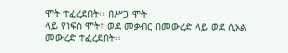ሞት ተፈረደበት፡፡ በሥጋ ሞት
ላይ የነፍስ ሞት፣ ወደ መቃብር በመውረድ ላይ ወደ ሲኦል
መውረድ ተፈረደበት፡፡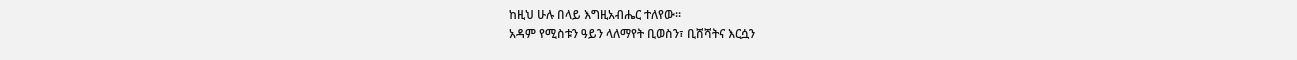ከዚህ ሁሉ በላይ እግዚአብሔር ተለየው፡፡
አዳም የሚስቱን ዓይን ላለማየት ቢወስን፣ ቢሸሻትና እርሷን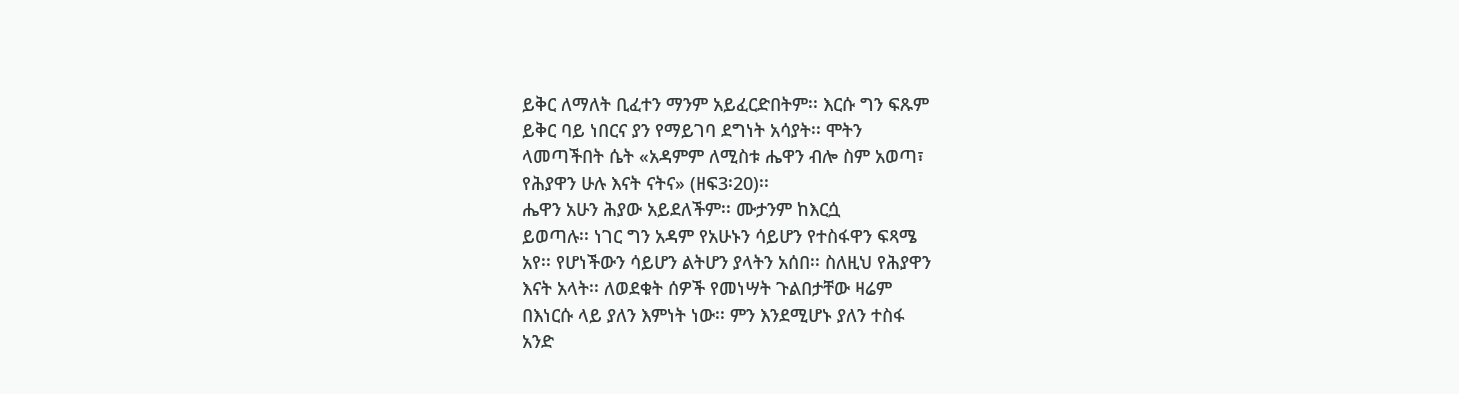ይቅር ለማለት ቢፈተን ማንም አይፈርድበትም፡፡ እርሱ ግን ፍጹም
ይቅር ባይ ነበርና ያን የማይገባ ደግነት አሳያት፡፡ ሞትን
ላመጣችበት ሴት «አዳምም ለሚስቱ ሔዋን ብሎ ስም አወጣ፣
የሕያዋን ሁሉ እናት ናትና» (ዘፍ3፡20)፡፡
ሔዋን አሁን ሕያው አይደለችም፡፡ ሙታንም ከእርሷ
ይወጣሉ፡፡ ነገር ግን አዳም የአሁኑን ሳይሆን የተስፋዋን ፍጻሜ
አየ፡፡ የሆነችውን ሳይሆን ልትሆን ያላትን አሰበ፡፡ ስለዚህ የሕያዋን
እናት አላት፡፡ ለወደቁት ሰዎች የመነሣት ጉልበታቸው ዛሬም
በእነርሱ ላይ ያለን እምነት ነው፡፡ ምን እንደሚሆኑ ያለን ተስፋ
አንድ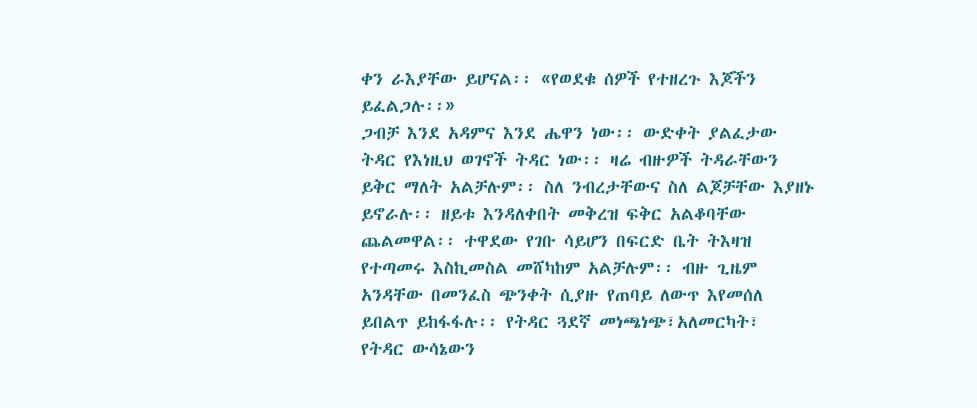ቀን ራእያቸው ይሆናል፡፡ «የወደቁ ሰዎች የተዘረጉ እጆችን
ይፈልጋሉ፡፡»
ጋብቻ እንደ አዳምና እንደ ሔዋን ነው፡፡ ውድቀት ያልፈታው
ትዳር የእነዚህ ወገኖች ትዳር ነው፡፡ ዛሬ ብዙዎች ትዳራቸውን
ይቅር ማለት አልቻሉም፡፡ ስለ ንብረታቸውና ስለ ልጆቻቸው እያዘኑ
ይኖራሉ፡፡ ዘይቱ እንዳለቀበት መቅረዝ ፍቅር አልቆባቸው
ጨልመዋል፡፡ ተዋደው የገቡ ሳይሆን በፍርድ ቤት ትእዛዝ
የተጣመሩ እስኪመስል መሸካከም አልቻሉም፡፡ ብዙ ጊዜም
አንዳቸው በመንፈስ ጭንቀት ሲያዙ የጠባይ ለውጥ እየመሰለ
ይበልጥ ይከፋፋሉ፡፡ የትዳር ጓደኛ መነጫነጭ፣አለመርካት፣
የትዳር ውሳኔውን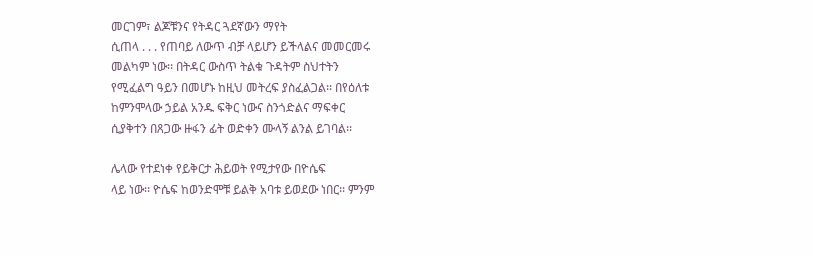መርገም፣ ልጆቹንና የትዳር ጓደኛውን ማየት
ሲጠላ . . . የጠባይ ለውጥ ብቻ ላይሆን ይችላልና መመርመሩ
መልካም ነው፡፡ በትዳር ውስጥ ትልቁ ጉዳትም ስህተትን
የሚፈልግ ዓይን በመሆኑ ከዚህ መትረፍ ያስፈልጋል፡፡ በየዕለቱ
ከምንሞላው ኃይል አንዱ ፍቅር ነውና ስንጎድልና ማፍቀር
ሲያቅተን በጸጋው ዙፋን ፊት ወድቀን ሙላኝ ልንል ይገባል፡፡

ሌላው የተደነቀ የይቅርታ ሕይወት የሚታየው በዮሴፍ
ላይ ነው፡፡ ዮሴፍ ከወንድሞቹ ይልቅ አባቱ ይወደው ነበር፡፡ ምንም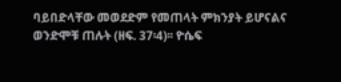ባይበድላቸው መወደድም የመጠላት ምክንያት ይሆናልና
ወንድሞቹ ጠሉት (ዘፍ. 37፡4)፡፡ ዮሴፍ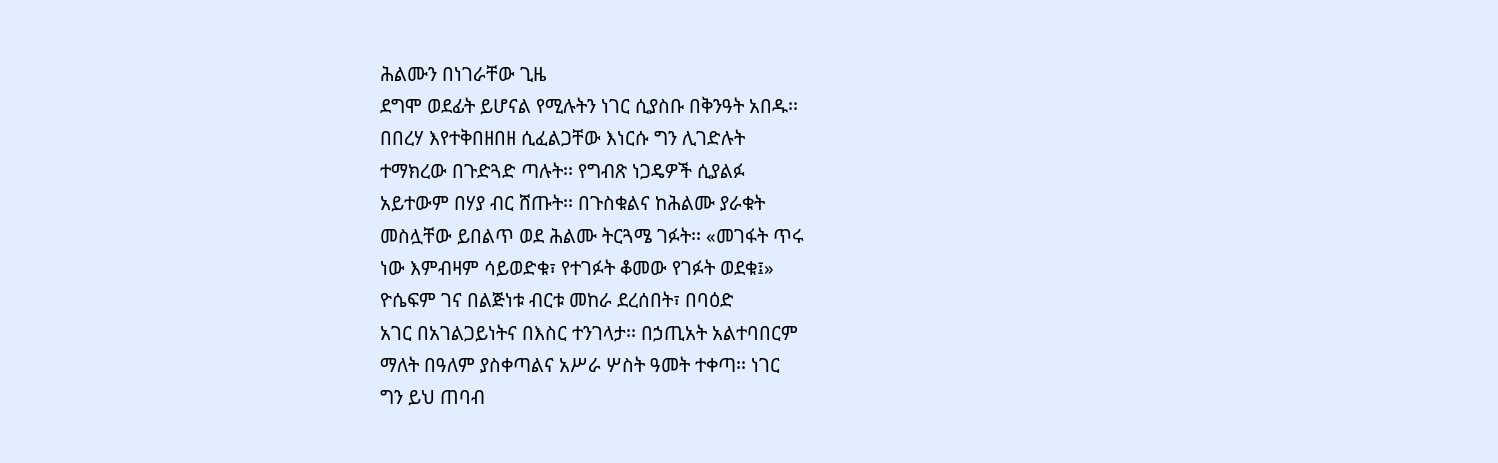ሕልሙን በነገራቸው ጊዜ
ደግሞ ወደፊት ይሆናል የሚሉትን ነገር ሲያስቡ በቅንዓት አበዱ፡፡
በበረሃ እየተቅበዘበዘ ሲፈልጋቸው እነርሱ ግን ሊገድሉት
ተማክረው በጉድጓድ ጣሉት፡፡ የግብጽ ነጋዴዎች ሲያልፉ
አይተውም በሃያ ብር ሸጡት፡፡ በጉስቁልና ከሕልሙ ያራቁት
መስሏቸው ይበልጥ ወደ ሕልሙ ትርጓሜ ገፉት፡፡ «መገፋት ጥሩ
ነው እምብዛም ሳይወድቁ፣ የተገፉት ቆመው የገፉት ወደቁ፤»
ዮሴፍም ገና በልጅነቱ ብርቱ መከራ ደረሰበት፣ በባዕድ
አገር በአገልጋይነትና በእስር ተንገላታ፡፡ በኃጢአት አልተባበርም
ማለት በዓለም ያስቀጣልና አሥራ ሦስት ዓመት ተቀጣ፡፡ ነገር
ግን ይህ ጠባብ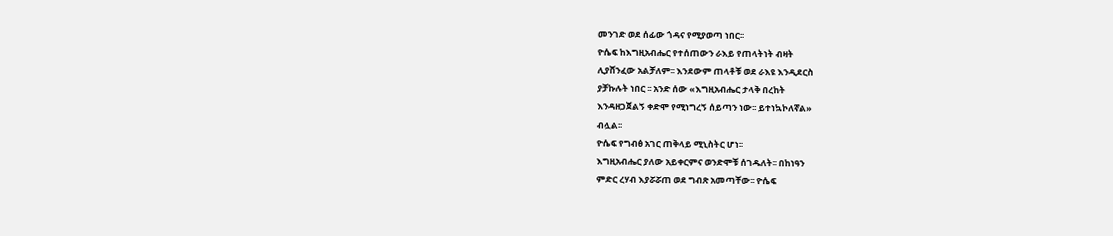መንገድ ወደ ሰፊው ጎዳና የሚያወጣ ነበር፡፡
ዮሴፍ ከእግዚአብሔር የተሰጠውን ራእይ የጠላትነት ብዛት
ሊያሸንፈው አልቻለም፡፡ እንደውም ጠላቶቹ ወደ ራእዩ እንዲደርስ
ያቻኩሉት ነበር ፡፡ አንድ ሰው «እግዚአብሔር ታላቅ በረከት
እንዳዘጋጀልኝ ቀድሞ የሚነግረኝ ሰይጣን ነው፡፡ ይተነኳኮለኛል»
ብሏል፡፡
ዮሴፍ የግብፅ አገር ጠቅላይ ሚኒስትር ሆነ፡፡
እግዚአብሔር ያለው አይቀርምና ወንድሞቹ ሰገዱለት፡፡ በከነዓን
ምድር ረሃብ እያሯሯጠ ወደ ግብጽ አመጣቸው፡፡ ዮሴፍ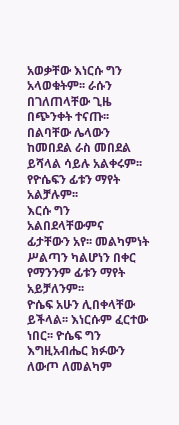አወቃቸው እነርሱ ግን አላወቁትም፡፡ ራሱን በገለጠላቸው ጊዜ
በጭንቀት ተናጡ፡፡ በልባቸው ሌላውን ከመበደል ራስ መበደል
ይሻላል ሳይሉ አልቀሩም፡፡ የዮሴፍን ፊቱን ማየት አልቻሉም፡፡
እርሱ ግን አልበደላቸውምና ፊታቸውን አየ፡፡ መልካምነት
ሥልጣን ካልሆነን በቀር የማንንም ፊቱን ማየት አይቻለንም፡፡
ዮሴፍ አሁን ሊበቀላቸው ይችላል፡፡ እነርሱም ፈርተው
ነበር፡፡ ዮሴፍ ግን እግዚአብሔር ክፉውን ለውጦ ለመልካም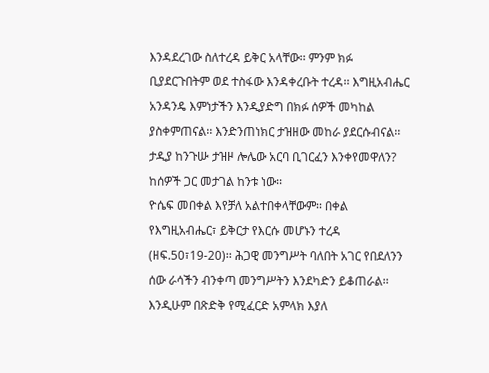እንዳደረገው ስለተረዳ ይቅር አላቸው፡፡ ምንም ክፉ
ቢያደርጉበትም ወደ ተስፋው እንዳቀረቡት ተረዳ፡፡ እግዚአብሔር
አንዳንዴ እምነታችን እንዲያድግ በክፉ ሰዎች መካከል
ያስቀምጠናል፡፡ እንድንጠነክር ታዝዘው መከራ ያደርሱብናል፡፡
ታዲያ ከንጉሡ ታዝዞ ሎሌው አርባ ቢገርፈን እንቀየመዋለን?
ከሰዎች ጋር መታገል ከንቱ ነው፡፡
ዮሴፍ መበቀል እየቻለ አልተበቀላቸውም፡፡ በቀል
የእግዚአብሔር፣ ይቅርታ የእርሱ መሆኑን ተረዳ
(ዘፍ.50፣19-20)፡፡ ሕጋዊ መንግሥት ባለበት አገር የበደለንን
ሰው ራሳችን ብንቀጣ መንግሥትን እንደካድን ይቆጠራል፡፡
እንዲሁም በጽድቅ የሚፈርድ አምላክ እያለ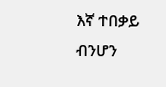እኛ ተበቃይ ብንሆን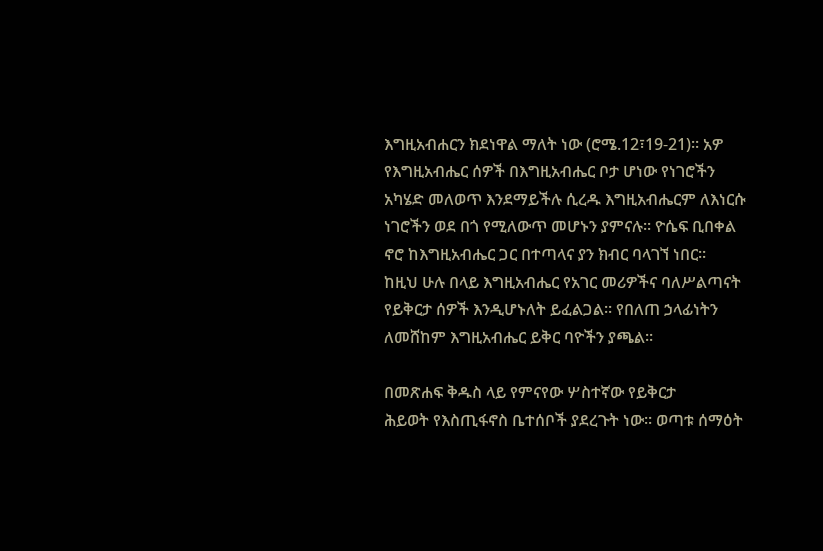እግዚአብሐርን ክደነዋል ማለት ነው (ሮሜ.12፣19-21)፡፡ አዎ
የእግዚአብሔር ሰዎች በእግዚአብሔር ቦታ ሆነው የነገሮችን
አካሄድ መለወጥ እንደማይችሉ ሲረዱ እግዚአብሔርም ለእነርሱ
ነገሮችን ወደ በጎ የሚለውጥ መሆኑን ያምናሉ፡፡ ዮሴፍ ቢበቀል
ኖሮ ከእግዚአብሔር ጋር በተጣላና ያን ክብር ባላገኘ ነበር፡፡
ከዚህ ሁሉ በላይ እግዚአብሔር የአገር መሪዎችና ባለሥልጣናት
የይቅርታ ሰዎች እንዲሆኑለት ይፈልጋል፡፡ የበለጠ ኃላፊነትን
ለመሸከም እግዚአብሔር ይቅር ባዮችን ያጫል፡፡

በመጽሐፍ ቅዱስ ላይ የምናየው ሦስተኛው የይቅርታ
ሕይወት የእስጢፋኖስ ቤተሰቦች ያደረጉት ነው፡፡ ወጣቱ ሰማዕት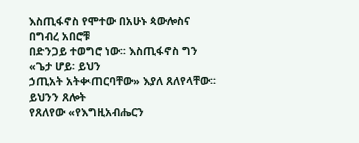እስጢፋኖስ የሞተው በአሁኑ ጳውሎስና በግብረ አበሮቹ
በድንጋይ ተወግሮ ነው፡፡ እስጢፋኖስ ግን «ጌታ ሆይ፡ ይህን
ኃጢአት አትቊጠርባቸው» እያለ ጸለየላቸው፡፡ ይህንን ጸሎት
የጸለየው «የእግዚአብሔርን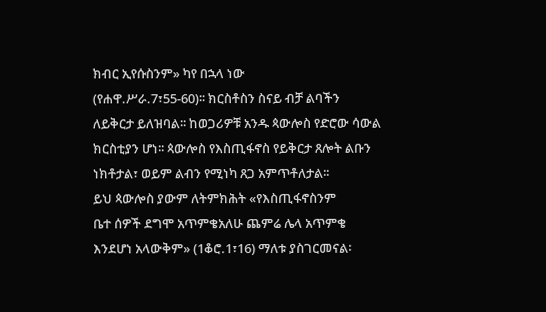ክብር ኢየሱስንም» ካየ በኋላ ነው
(የሐዋ.ሥራ.7፣55-60)፡፡ ክርስቶስን ስናይ ብቻ ልባችን
ለይቅርታ ይለዝባል፡፡ ከወጋሪዎቹ አንዱ ጳውሎስ የድሮው ሳውል
ክርስቲያን ሆነ፡፡ ጳውሎስ የእስጢፋኖስ የይቅርታ ጸሎት ልቡን
ነክቶታል፣ ወይም ልብን የሚነካ ጸጋ አምጥቶለታል፡፡
ይህ ጳውሎስ ያውም ለትምክሕት «የእስጢፋኖስንም
ቤተ ሰዎች ደግሞ አጥምቄአለሁ ጨምሬ ሌላ አጥምቄ
እንደሆነ አላውቅም» (1ቆሮ.1፣16) ማለቱ ያስገርመናል፡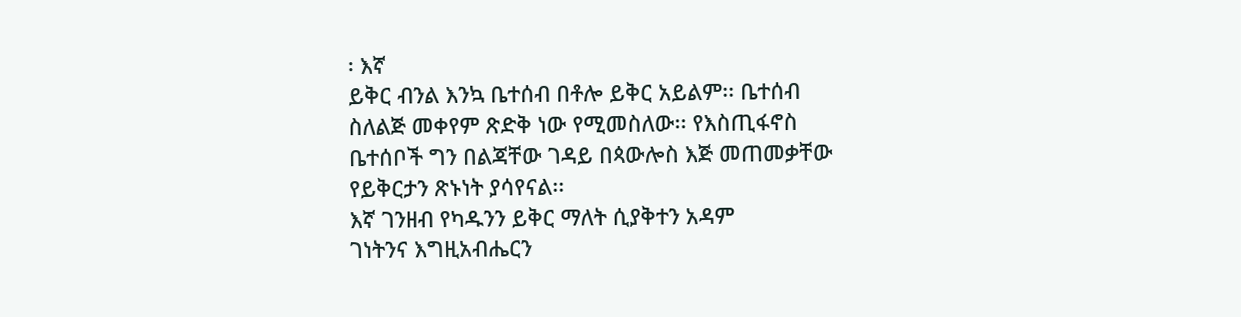፡ እኛ
ይቅር ብንል እንኳ ቤተሰብ በቶሎ ይቅር አይልም፡፡ ቤተሰብ
ስለልጅ መቀየም ጽድቅ ነው የሚመስለው፡፡ የእስጢፋኖስ
ቤተሰቦች ግን በልጃቸው ገዳይ በጳውሎስ እጅ መጠመቃቸው
የይቅርታን ጽኑነት ያሳየናል፡፡
እኛ ገንዘብ የካዱንን ይቅር ማለት ሲያቅተን አዳም
ገነትንና እግዚአብሔርን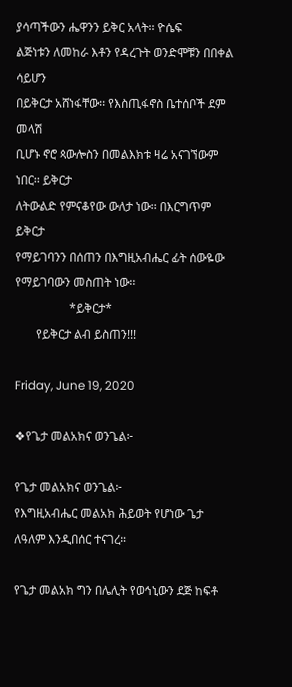ያሳጣችውን ሔዋንን ይቅር አላት፡፡ ዮሴፍ
ልጅነቱን ለመከራ እቶን የዳረጉት ወንድሞቹን በበቀል ሳይሆን
በይቅርታ አሸነፋቸው፡፡ የእስጢፋኖስ ቤተሰቦች ደም መላሽ
ቢሆኑ ኖሮ ጳውሎስን በመልእክቱ ዛሬ አናገኘውም ነበር፡፡ ይቅርታ
ለትውልድ የምናቆየው ውለታ ነው፡፡ በእርግጥም ይቅርታ
የማይገባንን በሰጠን በእግዚአብሔር ፊት ሰውዬው
የማይገባውን መስጠት ነው፡፡
                  *ይቅርታ*
       የይቅርታ ልብ ይስጠን!!!

Friday, June 19, 2020

❖የጌታ መልአክና ወንጌል፦

የጌታ መልአክና ወንጌል፦
የእግዚአብሔር መልአክ ሕይወት የሆነው ጌታ ለዓለም እንዲበሰር ተናገረ።

የጌታ መልአክ ግን በሌሊት የወኅኒውን ደጅ ከፍቶ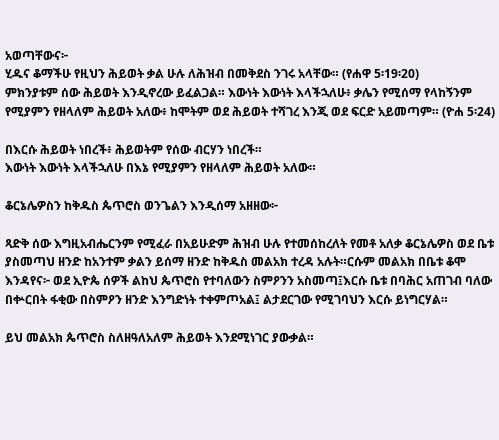አወጣቸውና፦
ሂዱና ቆማችሁ የዚህን ሕይወት ቃል ሁሉ ለሕዝብ በመቅደስ ንገሩ አላቸው። (የሐዋ 5፡19፡20)
ምክንያቱም ሰው ሕይወት እንዲኖረው ይፈልጋል። እውነት እውነት እላችኋለሁ፥ ቃሌን የሚሰማ የላከኝንም የሚያምን የዘላለም ሕይወት አለው፥ ከሞትም ወደ ሕይወት ተሻገረ እንጂ ወደ ፍርድ አይመጣም። (ዮሐ 5፡24)

በእርሱ ሕይወት ነበረች፥ ሕይወትም የሰው ብርሃን ነበረች።
እውነት እውነት እላችኋለሁ በእኔ የሚያምን የዘላለም ሕይወት አለው።

ቆርኔሌዎስን ከቅዱስ ጴጥሮስ ወንጌልን እንዲሰማ አዘዘው፦

ጻድቅ ሰው እግዚአብሔርንም የሚፈራ በአይሁድም ሕዝብ ሁሉ የተመሰከረለት የመቶ አለቃ ቆርኔሌዎስ ወደ ቤቱ ያስመጣህ ዘንድ ከአንተም ቃልን ይሰማ ዘንድ ከቅዱስ መልአክ ተረዳ አሉት።ርሱም መልአክ በቤቱ ቆሞ እንዳየና፦ ወደ ኢዮጴ ሰዎች ልከህ ጴጥሮስ የተባለውን ስምዖንን አስመጣ፤እርሱ ቤቱ በባሕር አጠገብ ባለው በቍርበት ፋቂው በስምዖን ዘንድ እንግድነት ተቀምጦአል፤ ልታደርገው የሚገባህን እርሱ ይነግርሃል።

ይህ መልአክ ጴጥሮስ ስለዘዓለአለም ሕይወት እንደሚነገር ያውቃል።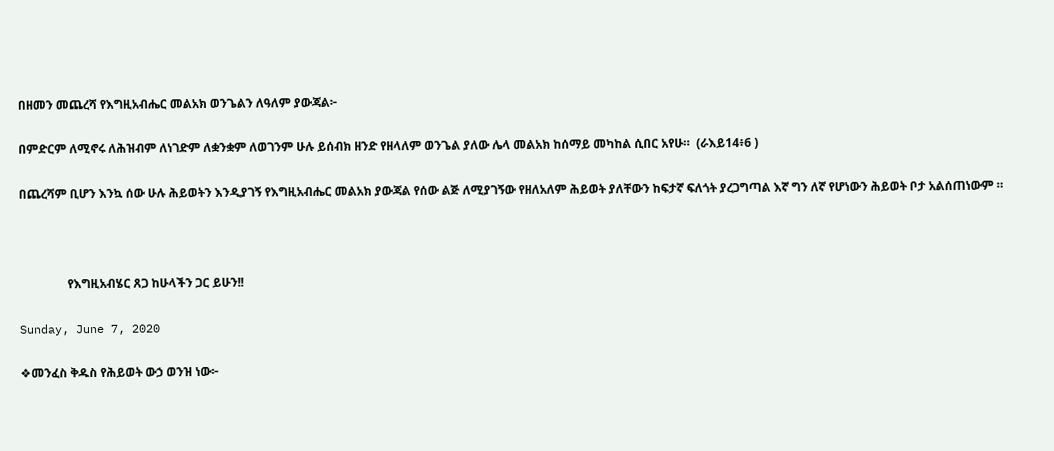በዘመን መጨረሻ የእግዚአብሔር መልአክ ወንጌልን ለዓለም ያውጃል፦

በምድርም ለሚኖሩ ለሕዝብም ለነገድም ለቋንቋም ለወገንም ሁሉ ይሰብክ ዘንድ የዘላለም ወንጌል ያለው ሌላ መልአክ ከሰማይ መካከል ሲበር አየሁ።  (ራእይ14፥6 )

በጨረሻም ቢሆን እንኳ ሰው ሁሉ ሕይወትን እንዲያገኝ የእግዚአብሔር መልአክ ያውጃል የሰው ልጅ ለሚያገኝው የዘለአለም ሕይወት ያለቸውን ከፍታኛ ፍለጎት ያረጋግጣል እኛ ግን ለኛ የሆነውን ሕይወት ቦታ አልሰጠነውም ።



                የእግዚአብሄር ጸጋ ከሁላችን ጋር ይሁን!!

Sunday, June 7, 2020

❖መንፈስ ቅዱስ የሕይወት ውኃ ወንዝ ነው፦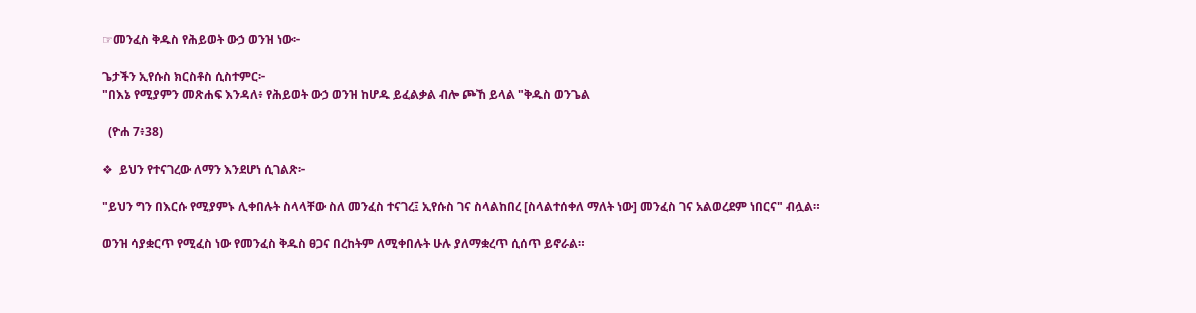☞መንፈስ ቅዱስ የሕይወት ውኃ ወንዝ ነው፦

ጌታችን ኢየሱስ ክርስቶስ ሲስተምር፦
"በእኔ የሚያምን መጽሐፍ እንዳለ፥ የሕይወት ውኃ ወንዝ ከሆዱ ይፈልቃል ብሎ ጮኸ ይላል "ቅዱስ ወንጌል

  (ዮሐ 7፥38)

❖  ይህን የተናገረው ለማን እንደሆነ ሲገልጽ፦

"ይህን ግን በእርሱ የሚያምኑ ሊቀበሉት ስላላቸው ስለ መንፈስ ተናገረ፤ ኢየሱስ ገና ስላልከበረ [ስላልተሰቀለ ማለት ነው] መንፈስ ገና አልወረደም ነበርና" ብሏል።

ወንዝ ሳያቋርጥ የሚፈስ ነው የመንፈስ ቅዱስ ፀጋና በረከትም ለሚቀበሉት ሁሉ ያለማቋረጥ ሲሰጥ ይኖራል።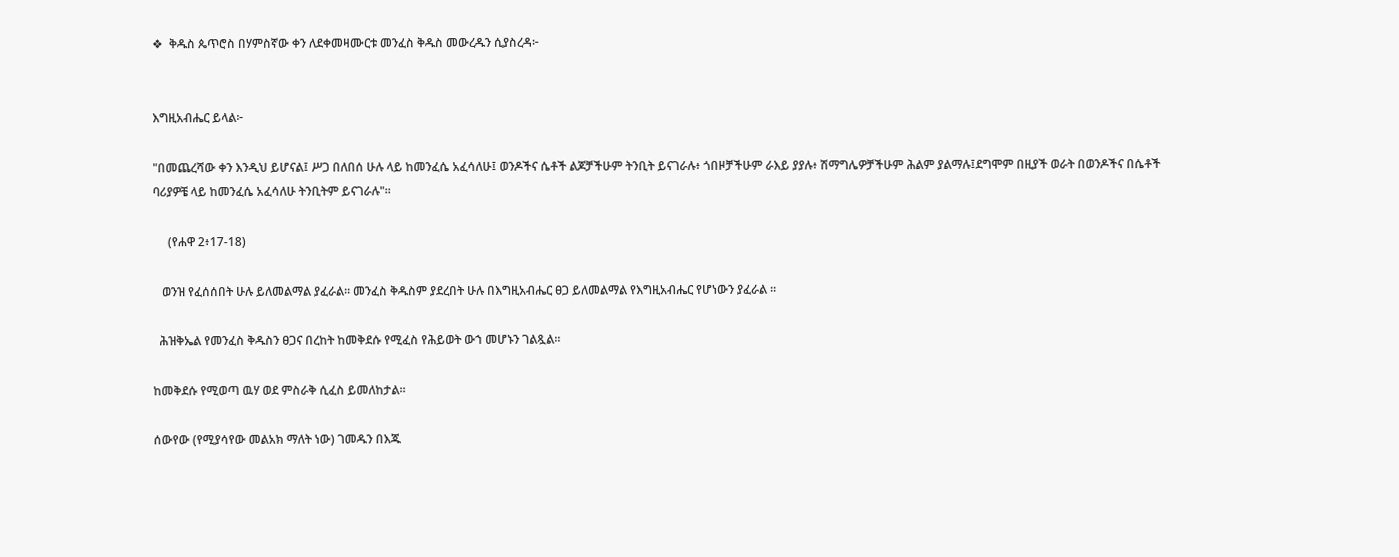❖  ቅዱስ ጴጥሮስ በሃምስኛው ቀን ለደቀመዛሙርቱ መንፈስ ቅዱስ መውረዱን ሲያስረዳ፦


እግዚአብሔር ይላል፦

"በመጨረሻው ቀን እንዲህ ይሆናል፤ ሥጋ በለበሰ ሁሉ ላይ ከመንፈሴ አፈሳለሁ፤ ወንዶችና ሴቶች ልጆቻችሁም ትንቢት ይናገራሉ፥ ጎበዞቻችሁም ራእይ ያያሉ፥ ሽማግሌዎቻችሁም ሕልም ያልማሉ፤ደግሞም በዚያች ወራት በወንዶችና በሴቶች ባሪያዎቼ ላይ ከመንፈሴ አፈሳለሁ ትንቢትም ይናገራሉ"።

     (የሐዋ 2፥17-18)

   ወንዝ የፈሰሰበት ሁሉ ይለመልማል ያፈራል። መንፈስ ቅዱስም ያደረበት ሁሉ በእግዚአብሔር ፀጋ ይለመልማል የእግዚአብሔር የሆነውን ያፈራል ።

  ሕዝቅኤል የመንፈስ ቅዱስን ፀጋና በረከት ከመቅደሱ የሚፈስ የሕይወት ውኀ መሆኑን ገልጿል።

ከመቅደሱ የሚወጣ ዉሃ ወደ ምስራቅ ሲፈስ ይመለከታል፡፡

ሰውየው (የሚያሳየው መልአክ ማለት ነው) ገመዱን በእጁ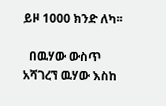ይዞ 1000 ክንድ ለካ፡፡

  በዉሃው ውስጥ አሻገረኘ ዉሃው እስከ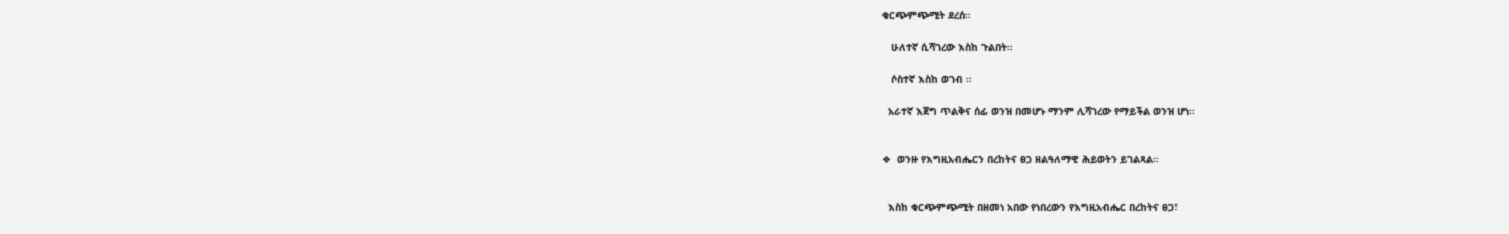ቁርጭምጭሚት ደረሰ።

   ሁለተኛ ሲሻገረው እስከ ጉልበት።

   ሶስተኛ እስከ ወገብ ።

  አራተኛ እጀግ ጥልቅና ሰፊ ወንዝ በመሆኑ ማንም ሊሻገረው የማይችል ወንዝ ሆነ፡፡


❖  ወንዙ የእግዚአብሔርን በረከትና ፀጋ ዘልዓለማዊ ሕይወትን ይገልጻል፡፡


  እስከ ቁርጭምጭሚት በዘመነ አበው የነበረውን የእግዚአብሔር በረከትና ፀጋ፣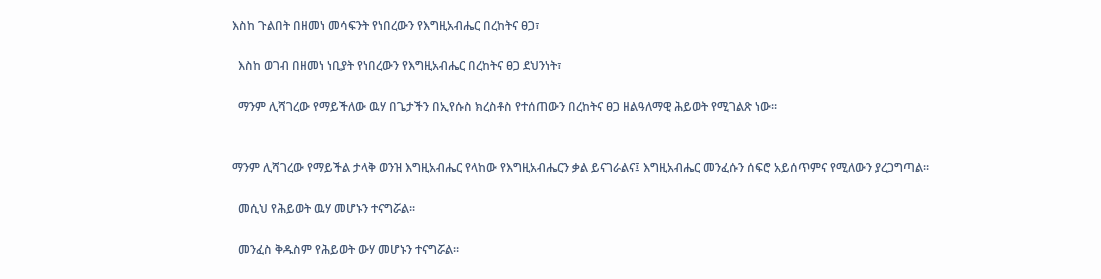እስከ ጉልበት በዘመነ መሳፍንት የነበረውን የእግዚአብሔር በረከትና ፀጋ፣

  እስከ ወገብ በዘመነ ነቢያት የነበረውን የእግዚአብሔር በረከትና ፀጋ ደህንነት፣

  ማንም ሊሻገረው የማይችለው ዉሃ በጌታችን በኢየሱስ ክረስቶስ የተሰጠውን በረከትና ፀጋ ዘልዓለማዊ ሕይወት የሚገልጽ ነው፡፡


ማንም ሊሻገረው የማይችል ታላቅ ወንዝ እግዚአብሔር የላከው የእግዚአብሔርን ቃል ይናገራልና፤ እግዚአብሔር መንፈሱን ሰፍሮ አይሰጥምና የሚለውን ያረጋግጣል።

  መሲህ የሕይወት ዉሃ መሆኑን ተናግሯል፡፡

  መንፈስ ቅዱስም የሕይወት ውሃ መሆኑን ተናግሯል።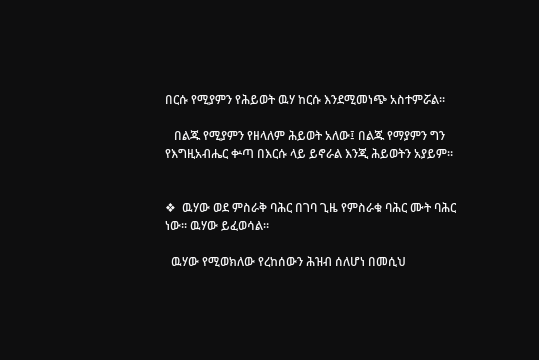በርሱ የሚያምን የሕይወት ዉሃ ከርሱ እንደሚመነጭ አስተምሯል፡፡

   በልጁ የሚያምን የዘላለም ሕይወት አለው፤ በልጁ የማያምን ግን የእግዚአብሔር ቍጣ በእርሱ ላይ ይኖራል እንጂ ሕይወትን አያይም።


❖  ዉሃው ወደ ምስራቅ ባሕር በገባ ጊዜ የምስራቁ ባሕር ሙት ባሕር ነው፡፡ ዉሃው ይፈወሳል።

  ዉሃው የሚወክለው የረከሰውን ሕዝብ ሰለሆነ በመሲህ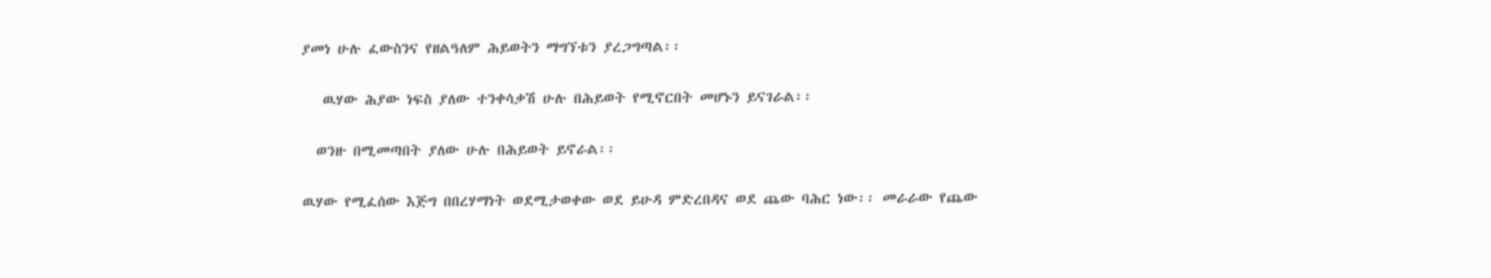ያመነ ሁሉ ፈውስንና የዘልዓለም ሕይወትን ማግኘቱን ያረጋግጣል፡፡

   ዉሃው ሕያው ነፍስ ያለው ተንቀሳቃሽ ሁሉ በሕይወት የሚኖርበት መሆኑን ይናገራል፡፡

  ወንዙ በሚመጣበት ያለው ሁሉ በሕይወት ይኖራል፡፡

ዉሃው የሚፈሰው እጅግ በበረሃማነት ወደሚታወቀው ወደ ይሁዳ ምድረበዳና ወደ ጨው ባሕር ነው፡፡ መራራው የጨው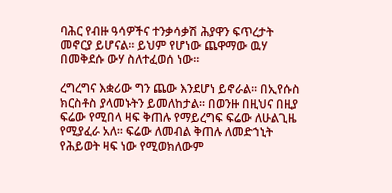ባሕር የብዙ ዓሳዎችና ተንቃሳቃሽ ሕያዋን ፍጥረታት መኖርያ ይሆናል፡፡ ይህም የሆነው ጨዋማው ዉሃ በመቅደሱ ውሃ ስለተፈወሰ ነው፡፡

ረግረግና እቋሪው ግን ጨው እንደሆነ ይኖራል፡፡ በኢየሱስ ክርስቶስ ያላመኑትን ይመለከታል፡፡ በወንዙ በዚህና በዚያ ፍሬው የሚበላ ዛፍ ቅጠሉ የማይረግፍ ፍሬው ለሁልጊዜ የሚያፈራ አለ፡፡ ፍሬው ለመብል ቅጠሉ ለመድኀኒት የሕይወት ዛፍ ነው የሚወክለውም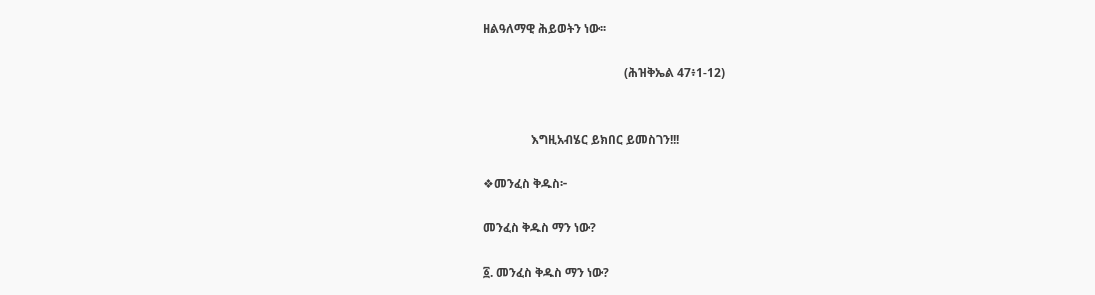ዘልዓለማዊ ሕይወትን ነው፡፡

                                               (ሕዝቅኤል 47፥1-12)


                እግዚአብሄር ይክበር ይመስገን!!!

❖መንፈስ ቅዱስ፦

መንፈስ ቅዱስ ማን ነው?

፩. መንፈስ ቅዱስ ማን ነው?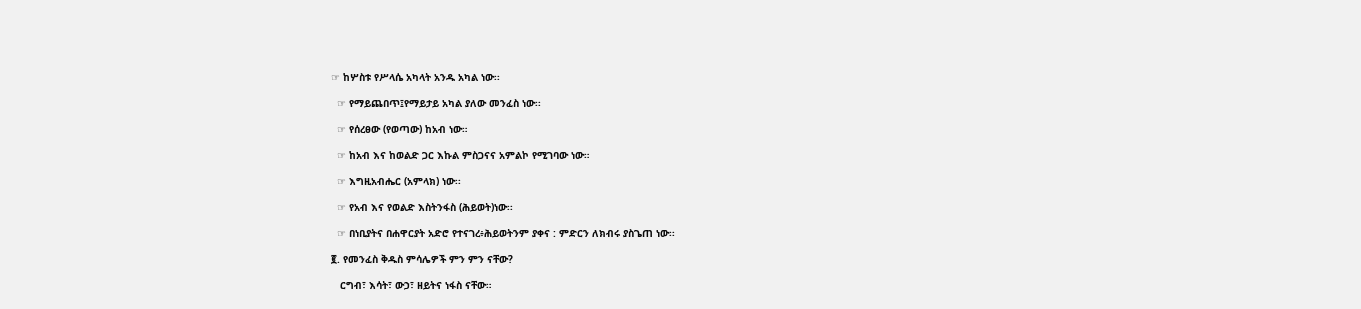☞ ከሦስቱ የሥላሴ አካላት አንዱ አካል ነው፡፡

  ☞ የማይጨበጥ፤የማይታይ አካል ያለው መንፈስ ነው፡፡

  ☞ የሰረፀው (የወጣው) ከአብ ነው።

  ☞ ከአብ እና ከወልድ ጋር እኩል ምስጋናና አምልኮ የሚገባው ነው።

  ☞ እግዚአብሔር (አምላክ) ነው፡፡

  ☞ የአብ እና የወልድ እስትንፋስ (ሕይወት)ነው፡፡

  ☞ በነቢያትና በሐዋርያት አድሮ የተናገረ፥ሕይወትንም ያቀና : ምድርን ለክብሩ ያስጌጠ ነው፡፡

፪. የመንፈስ ቅዱስ ምሳሌዎች ምን ምን ናቸው?

   ርግብ፣ እሳት፣ ውኃ፣ ዘይትና ነፋስ ናቸው።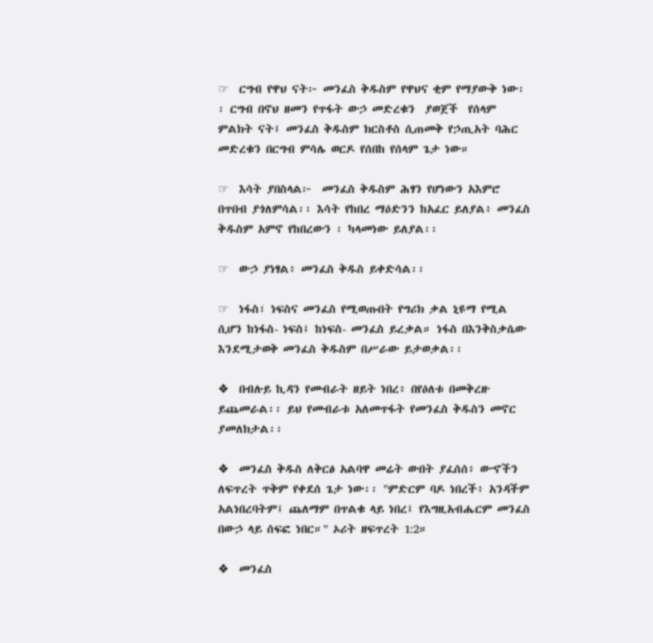☞  ርግብ የዋህ ናት፦ መንፈስ ቅዱስም የዋህና ቂም የማያውቅ ነው፡፡ ርግብ በኖህ ዘመን የጥፋት ውኃ መድረቁን  ያወጀች  የሰላም ምልክት ናት፤ መንፈስ ቅዱስም ክርስቶስ ሲጠመቅ የኃጢአት ባሕር መድረቁን በርግብ ምሳሌ ወርዶ የሰበከ የሰላም ጌታ ነው።

☞  እሳት ያበስላል፦  መንፈስ ቅዱስም ሕፃን የሆነውን አእምሮ በጥበብ ያጎለምሳል፡፡ እሳት የከበረ ማዕድንን ከአፈር ይለያል፥ መንፈስ ቅዱስም አምኖ የከበረውን ፡ ካላመነው ይለያል፡፡

☞  ውኃ ያነፃል፥ መንፈስ ቅዱስ ይቀድሳል፡፡

☞  ነፋስ፣ ነፍስና መንፈስ የሚወጡበት የግሪክ ቃል ኒዩማ የሚል ሲሆን ከነፋስ- ነፍስ፤ ከነፍስ- መንፈስ ይረቃል። ነፋስ በእንቅስቃሴው እንደሚታወቅ መንፈስ ቅዱስም በሥራው ይታወቃል፡፡

❖  በብሉይ ኪዳን የመብራት ዘይት ነበረ፥ በየዕለቱ በመቅረዙ ይጨመራል፡፡ ይህ የመብራቱ አለመጥፋት የመንፈስ ቅዱስን መኖር ያመለክታል፡፡

❖  መንፈስ ቅዱስ ለቅርፅ አልባዋ መሬት ውበት ያፈሰሰ፥ ውኆችን ለፍጥረት ጥቅም የቀደሰ ጌታ ነው፡፡ "ምድርም ባዶ ነበረች፥ አንዳችም አልነበረባትም፤ ጨለማም በጥልቁ ላይ ነበረ፤ የእግዚአብሔርም መንፈስ በውኃ ላይ ሰፍፎ ነበር።" ኦሪት ዘፍጥረት 1:2።

❖  መንፈስ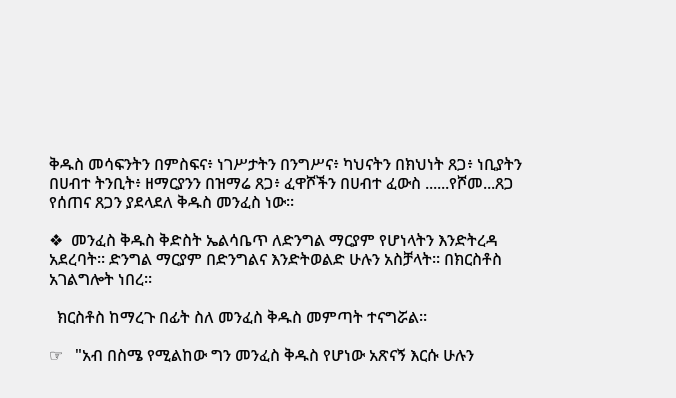ቅዱስ መሳፍንትን በምስፍና፥ ነገሥታትን በንግሥና፥ ካህናትን በክህነት ጸጋ፥ ነቢያትን በሀብተ ትንቢት፥ ዘማርያንን በዝማሬ ጸጋ፥ ፈዋሾችን በሀብተ ፈውስ ......የሾመ...ጸጋ የሰጠና ጸጋን ያደላደለ ቅዱስ መንፈስ ነው፡፡

❖  መንፈስ ቅዱስ ቅድስት ኤልሳቤጥ ለድንግል ማርያም የሆነላትን እንድትረዳ አደረባት፡፡ ድንግል ማርያም በድንግልና እንድትወልድ ሁሉን አስቻላት፡፡ በክርስቶስ አገልግሎት ነበረ፡፡

  ክርስቶስ ከማረጉ በፊት ስለ መንፈስ ቅዱስ መምጣት ተናግሯል፡፡

☞   "አብ በስሜ የሚልከው ግን መንፈስ ቅዱስ የሆነው አጽናኝ እርሱ ሁሉን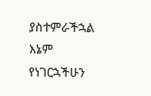ያስተምራችኋል እኔም የነገርኋችሁን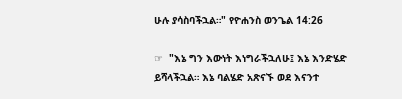ሁሉ ያሳስባችኋል።" የዮሐንስ ወንጌል 14:26

☞  "እኔ ግን እውነት እነግራችኋለሁ፤ እኔ እንድሄድ ይሻላችኋል። እኔ ባልሄድ አጽናኙ ወደ እናንተ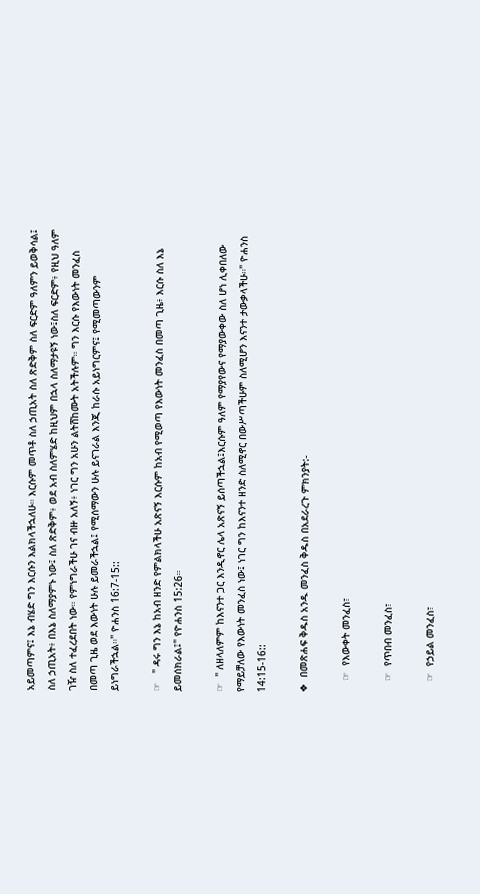አይመጣምና፤ እኔ ብሄድ ግን እርሱን እልክላችኋለሁ። እርሱም መጥቶ ስለ ኃጢአት ስለ ጽድቅም ስለ ፍርድም ዓለምን ይወቅሳል፤ ስለ ኃጢአት፥ በእኔ ስለማያምኑ ነው፤ ስለ ጽድቅም፥ ወደ አብ ስለምሄድ ከዚህም በኋላ ስለማታዩኝ ነው፤ስለ ፍርድም፥ የዚህ ዓለም ገዥ ስለ ተፈረደበት ነው። የምነግራችሁ ገና ብዙ አለኝ፥ ነገር ግን አሁን ልትሸከሙት አትችሉም። ግን እርሱ የእውነት መንፈስ በመጣ ጊዜ ወደ እውነት ሁሉ ይመራችኋል፤ የሚሰማውን ሁሉ ይናገራል እንጂ ከራሱ አይነግርምና፤ የሚመጣውንም ይነግራችኋል።" ዮሐንስ 16:7-15::

☞   " ዳሩ ግን እኔ ከአብ ዘንድ የምልክላችሁ አጽናኝ እርሱም ከአብ የሚወጣ የእውነት መንፈስ በመጣ ጊዜ፥ እርሱ ስለ እኔ ይመሰክራል፤" የዮሐንስ 15:26።

☞  " ለዘላለምም ከእናንተ ጋር እንዲኖር ሌላ አጽናኝ ይሰጣችኋል፤እርሱም ዓለም የማያየውና የማያውቀው ስለ ሆነ ሊቀበለው የማይቻለው የእውነት መንፈስ ነው፤ ነገር ግን ከእናንተ ዘንድ ስለሚኖር በውሥጣችሁም ስለሚሆን እናንተ ታውቃላችሁ።" ዮሐንስ 14:15-16::

❖  በመጽሐፍ ቅዱስ አንዱ መንፈስ ቅዱስ በአደራረጉ ምክንያት:-

    ☞  የእውቀት መንፈስ፣

    ☞  የጥበብ መንፈስ፣

    ☞  የኃይል መንፈስ፣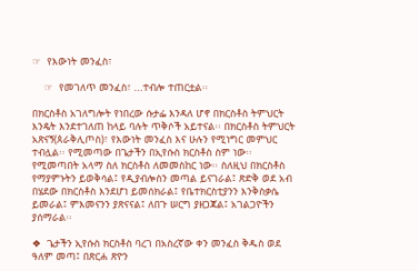☞  የእውነት መንፈስ፣

    ☞  የመገለጥ መንፈስ፣ ...ተብሎ ተጠርቷል፡፡

በክርስቶስ አገለግሎት የነበረው ሱታፌ እንዳለ ሆኖ በክርስቶስ ትምህርት እንዴት እንደተገለጠ ከላይ ባሉት ጥቅሶች አይተናል፡፡ በክርስቶስ ትምህርት አጽናኝ(ጰራቅሊጦስ)፣ የእውነት መንፈስ እና ሁሉን የሚነግር መምህር ተብሏል፡፡ የሚመጣው በጌታችን በኢየሱስ ክርስቶስ ስም ነው፡፡ የሚመጣበት አላማ ስለ ክርስቶስ ለመመስከር ነው፡፡ ስለዚህ በክርስቶስ የማያምኑትን ይወቅሳል፤ የዲያብሎስን መጣል ይናገራል፤ ጽድቅ ወደ አብ በሄደው በክርስቶስ እንደሆነ ይመሰክራል፤ የቤተክርስቲያንን እንቅስቃሴ ይመራል፤ ምእመናንን ያጽናናል፤ ለበጉ ሠርግ ያዘጋጃል፤ አገልጋዮችን ያሰማራል፡፡

❖  ጌታችን ኢየሱስ ክርስቶስ ባረገ በአስረኛው ቀን መንፈስ ቅዱስ ወደ ዓለም መጣ፤ በጽርሐ ጽዮን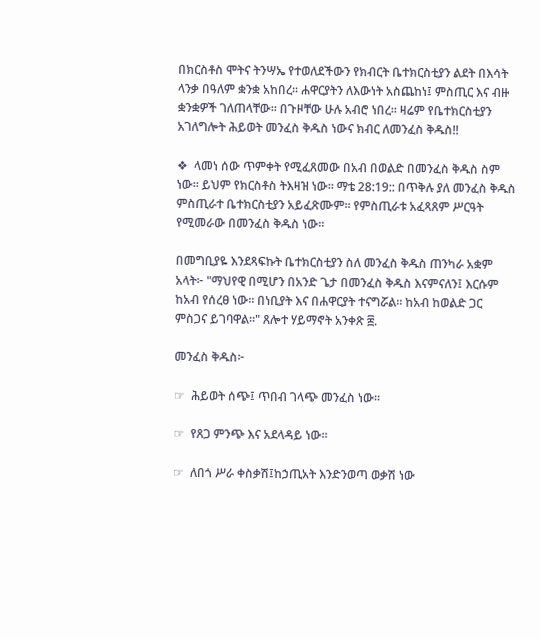በክርስቶስ ሞትና ትንሣኤ የተወለደችውን የክብርት ቤተክርስቲያን ልደት በእሳት ላንቃ በዓለም ቋንቋ አከበረ፡፡ ሐዋርያትን ለእውነት አስጨከነ፤ ምስጢር እና ብዙ ቋንቋዎች ገለጠላቸው፡፡ በጉዞቸው ሁሉ አብሮ ነበረ፡፡ ዛሬም የቤተክርስቲያን አገለግሎት ሕይወት መንፈስ ቅዱስ ነውና ክብር ለመንፈስ ቅዱስ!!

❖  ላመነ ሰው ጥምቀት የሚፈጸመው በአብ በወልድ በመንፈስ ቅዱስ ስም ነው፡፡ ይህም የክርስቶስ ትእዛዝ ነው፡፡ ማቴ 28:19:: በጥቅሉ ያለ መንፈስ ቅዱስ ምስጢራተ ቤተክርስቲያን አይፈጽሙም፡፡ የምስጢራቱ አፈጻጸም ሥርዓት የሚመራው በመንፈስ ቅዱስ ነው፡፡

በመግቢያዬ እንደጻፍኩት ቤተክርስቲያን ስለ መንፈስ ቅዱስ ጠንካራ አቋም አላት፦ "ማህየዊ በሚሆን በአንድ ጌታ በመንፈስ ቅዱስ እናምናለን፤ እርሱም ከአብ የሰረፀ ነው፡፡ በነቢያት እና በሐዋርያት ተናግሯል፡፡ ከአብ ከወልድ ጋር ምስጋና ይገባዋል።" ጸሎተ ሃይማኖት አንቀጽ ፰.

መንፈስ ቅዱስ፦

☞  ሕይወት ሰጭ፤ ጥበብ ገላጭ መንፈስ ነው፡፡

☞  የጸጋ ምንጭ እና አደላዳይ ነው፡፡

☞  ለበጎ ሥራ ቀስቃሽ፤ከኃጢአት እንድንወጣ ወቃሽ ነው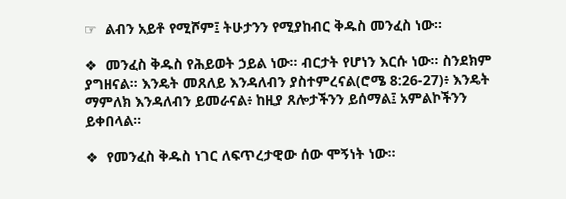☞  ልብን አይቶ የሚሾም፤ ትሁታንን የሚያከብር ቅዱስ መንፈስ ነው፡፡

❖  መንፈስ ቅዱስ የሕይወት ኃይል ነው፡፡ ብርታት የሆነን እርሱ ነው፡፡ ስንደክም ያግዘናል፡፡ እንዴት መጸለይ እንዳለብን ያስተምረናል(ሮሜ 8:26-27)፥ እንዴት ማምለክ እንዳለብን ይመራናል፥ ከዚያ ጸሎታችንን ይሰማል፤ አምልኮችንን ይቀበላል፡፡

❖  የመንፈስ ቅዱስ ነገር ለፍጥረታዊው ሰው ሞኝነት ነው፡፡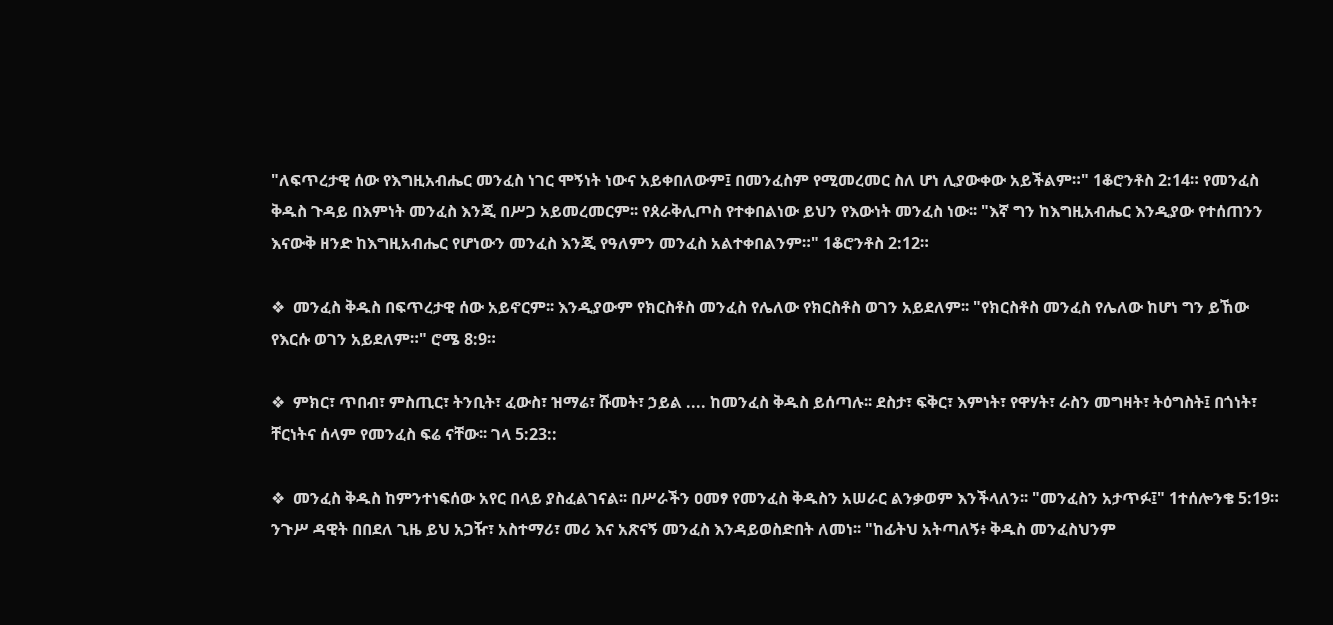"ለፍጥረታዊ ሰው የእግዚአብሔር መንፈስ ነገር ሞኝነት ነውና አይቀበለውም፤ በመንፈስም የሚመረመር ስለ ሆነ ሊያውቀው አይችልም።" 1ቆሮንቶስ 2:14። የመንፈስ ቅዱስ ጉዳይ በእምነት መንፈስ እንጂ በሥጋ አይመረመርም፡፡ የጰራቅሊጦስ የተቀበልነው ይህን የእውነት መንፈስ ነው፡፡ "እኛ ግን ከእግዚአብሔር እንዲያው የተሰጠንን እናውቅ ዘንድ ከእግዚአብሔር የሆነውን መንፈስ እንጂ የዓለምን መንፈስ አልተቀበልንም።" 1ቆሮንቶስ 2:12።

❖  መንፈስ ቅዱስ በፍጥረታዊ ሰው አይኖርም፡፡ እንዲያውም የክርስቶስ መንፈስ የሌለው የክርስቶስ ወገን አይደለም፡፡ "የክርስቶስ መንፈስ የሌለው ከሆነ ግን ይኸው የእርሱ ወገን አይደለም።" ሮሜ 8:9።

❖  ምክር፣ ጥበብ፣ ምስጢር፣ ትንቢት፣ ፈውስ፣ ዝማሬ፣ ሹመት፣ ኃይል .... ከመንፈስ ቅዱስ ይሰጣሉ፡፡ ደስታ፣ ፍቅር፣ እምነት፣ የዋሃት፣ ራስን መግዛት፣ ትዕግስት፤ በጎነት፣ ቸርነትና ሰላም የመንፈስ ፍሬ ናቸው፡፡ ገላ 5:23::

❖  መንፈስ ቅዱስ ከምንተነፍሰው አየር በላይ ያስፈልገናል፡፡ በሥራችን ዐመፃ የመንፈስ ቅዱስን አሠራር ልንቃወም እንችላለን፡፡ "መንፈስን አታጥፉ፤" 1ተሰሎንቄ 5:19። ንጉሥ ዳዊት በበደለ ጊዜ ይህ አጋዥ፣ አስተማሪ፣ መሪ እና አጽናኝ መንፈስ እንዳይወስድበት ለመነ፡፡ "ከፊትህ አትጣለኝ፥ ቅዱስ መንፈስህንም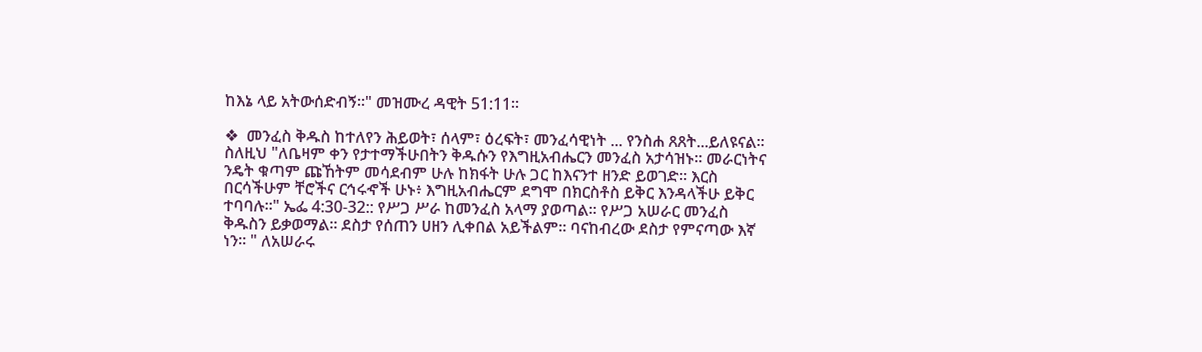ከእኔ ላይ አትውሰድብኝ።" መዝሙረ ዳዊት 51:11።

❖  መንፈስ ቅዱስ ከተለየን ሕይወት፣ ሰላም፣ ዕረፍት፣ መንፈሳዊነት ... የንስሐ ጸጸት...ይለዩናል፡፡ ስለዚህ "ለቤዛም ቀን የታተማችሁበትን ቅዱሱን የእግዚአብሔርን መንፈስ አታሳዝኑ። መራርነትና ንዴት ቁጣም ጩኸትም መሳደብም ሁሉ ከክፋት ሁሉ ጋር ከእናንተ ዘንድ ይወገድ። እርስ በርሳችሁም ቸሮችና ርኅሩኆች ሁኑ፥ እግዚአብሔርም ደግሞ በክርስቶስ ይቅር እንዳላችሁ ይቅር ተባባሉ።" ኤፌ 4:30-32:: የሥጋ ሥራ ከመንፈስ አላማ ያወጣል፡፡ የሥጋ አሠራር መንፈስ ቅዱስን ይቃወማል፡፡ ደስታ የሰጠን ሀዘን ሊቀበል አይችልም፡፡ ባናከብረው ደስታ የምናጣው እኛ ነን፡፡ " ለአሠራሩ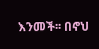እንመች፡፡ በኖህ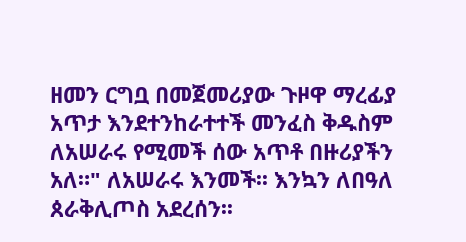ዘመን ርግቧ በመጀመሪያው ጉዞዋ ማረፊያ አጥታ እንደተንከራተተች መንፈስ ቅዱስም ለአሠራሩ የሚመች ሰው አጥቶ በዙሪያችን አለ።" ለአሠራሩ እንመች፡፡ እንኳን ለበዓለ ጰራቅሊጦስ አደረሰን፡፡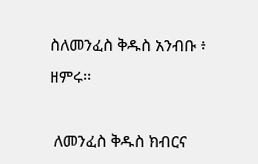ስለመንፈስ ቅዱስ አንብቡ ፥ ዘምሩ፡፡

 ለመንፈስ ቅዱስ ክብርና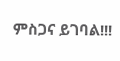ምስጋና ይገባል!!!